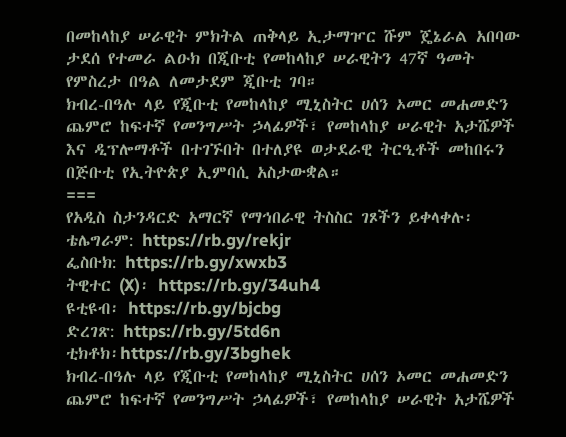በመከላከያ ሠራዊት ምክትል ጠቅላይ ኢታማዦር ሹም ጄኔራል አበባው ታደሰ የተመራ ልዑክ በጂቡቲ የመከላከያ ሠራዊትን 47ኛ ዓመት የምስረታ በዓል ለመታደም ጂቡቲ ገባ።
ክብረ-በዓሉ ላይ የጂቡቲ የመከላከያ ሚኒስትር ሀሰን ኦመር መሐመድን ጨምሮ ከፍተኛ የመንግሥት ኃላፊዎች፣ የመከላከያ ሠራዊት አታሼዎች እና ዲፕሎማቶች በተገኙበት በተለያዩ ወታደራዊ ትርዒቶች መከበሩን በጅቡቲ የኢትዮጵያ ኢምባሲ አስታውቋል።
===
የአዲስ ስታንዳርድ አማርኛ የማኅበራዊ ትስስር ገጾችን ይቀላቀሉ፡
ቴሌግራም: https://rb.gy/rekjr
ፌስቡክ: https://rb.gy/xwxb3
ትዊተር (X)፡ https://rb.gy/34uh4
ዩቲዩብ፡ https://rb.gy/bjcbg
ድረገጽ: https://rb.gy/5td6n
ቲክቶክ፡https://rb.gy/3bghek
ክብረ-በዓሉ ላይ የጂቡቲ የመከላከያ ሚኒስትር ሀሰን ኦመር መሐመድን ጨምሮ ከፍተኛ የመንግሥት ኃላፊዎች፣ የመከላከያ ሠራዊት አታሼዎች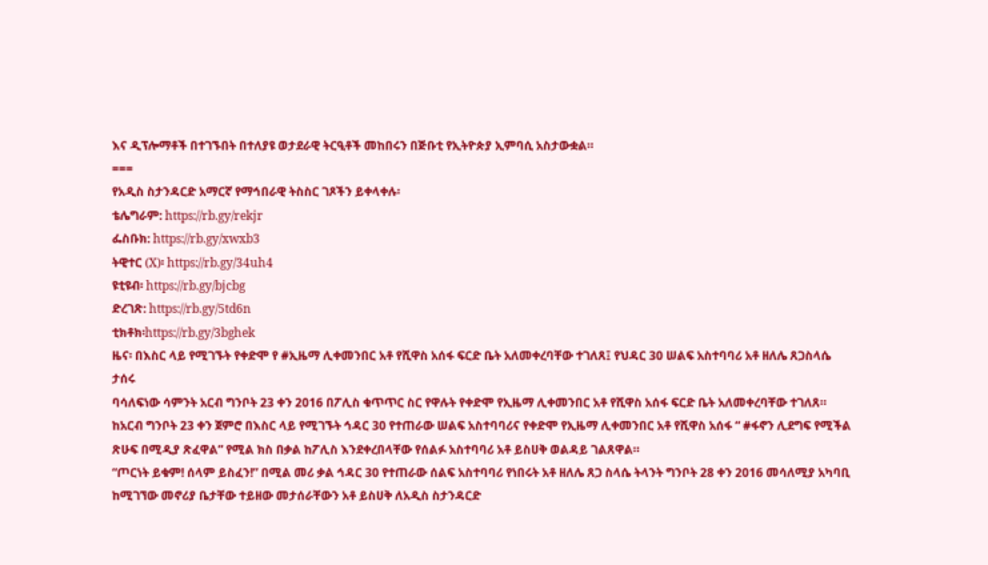እና ዲፕሎማቶች በተገኙበት በተለያዩ ወታደራዊ ትርዒቶች መከበሩን በጅቡቲ የኢትዮጵያ ኢምባሲ አስታውቋል።
===
የአዲስ ስታንዳርድ አማርኛ የማኅበራዊ ትስስር ገጾችን ይቀላቀሉ፡
ቴሌግራም: https://rb.gy/rekjr
ፌስቡክ: https://rb.gy/xwxb3
ትዊተር (X)፡ https://rb.gy/34uh4
ዩቲዩብ፡ https://rb.gy/bjcbg
ድረገጽ: https://rb.gy/5td6n
ቲክቶክ፡https://rb.gy/3bghek
ዜና፡ በእስር ላይ የሚገኙት የቀድሞ የ #ኢዜማ ሊቀመንበር አቶ የሺዋስ አሰፋ ፍርድ ቤት አለመቀረባቸው ተገለጸ፤ የህዳር 30 ሠልፍ አስተባባሪ አቶ ዘለሌ ጸጋስላሴ ታሰሩ
ባሳለፍነው ሳምንት አርብ ግንቦት 23 ቀን 2016 በፖሊስ ቁጥጥር ስር የዋሉት የቀድሞ የኢዜማ ሊቀመንበር አቶ የሺዋስ አሰፋ ፍርድ ቤት አለመቀረባቸው ተገለጸ።
ከአርብ ግንቦት 23 ቀን ጀምሮ በእስር ላይ የሚገኙት ኅዳር 30 የተጠራው ሠልፍ አስተባባሪና የቀድሞ የኢዜማ ሊቀመንበር አቶ የሺዋስ አሰፋ “ #ፋኖን ሊደግፍ የሚችል ጽሁፍ በሚዲያ ጽፈዋል” የሚል ክስ በቃል ከፖሊስ እንደቀረበላቸው የሰልፉ አስተባባሪ አቶ ይስሀቅ ወልዳይ ገልጸዋል።
“ጦርነት ይቁም! ሰላም ይስፈን!” በሚል መሪ ቃል ኅዳር 30 የተጠራው ሰልፍ አስተባባሪ የነበሩት አቶ ዘለሌ ጸጋ ስላሴ ትላንት ግንቦት 28 ቀን 2016 መሳለሚያ አካባቢ ከሚገኘው መኖሪያ ቤታቸው ተይዘው መታሰራቸውን አቶ ይስሀቅ ለአዲስ ስታንዳርድ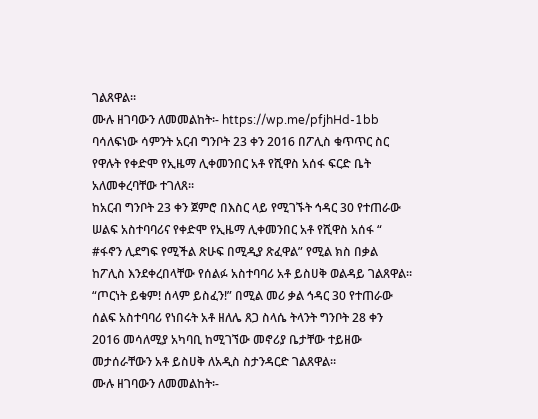ገልጸዋል።
ሙሉ ዘገባውን ለመመልከት፡- https://wp.me/pfjhHd-1bb
ባሳለፍነው ሳምንት አርብ ግንቦት 23 ቀን 2016 በፖሊስ ቁጥጥር ስር የዋሉት የቀድሞ የኢዜማ ሊቀመንበር አቶ የሺዋስ አሰፋ ፍርድ ቤት አለመቀረባቸው ተገለጸ።
ከአርብ ግንቦት 23 ቀን ጀምሮ በእስር ላይ የሚገኙት ኅዳር 30 የተጠራው ሠልፍ አስተባባሪና የቀድሞ የኢዜማ ሊቀመንበር አቶ የሺዋስ አሰፋ “ #ፋኖን ሊደግፍ የሚችል ጽሁፍ በሚዲያ ጽፈዋል” የሚል ክስ በቃል ከፖሊስ እንደቀረበላቸው የሰልፉ አስተባባሪ አቶ ይስሀቅ ወልዳይ ገልጸዋል።
“ጦርነት ይቁም! ሰላም ይስፈን!” በሚል መሪ ቃል ኅዳር 30 የተጠራው ሰልፍ አስተባባሪ የነበሩት አቶ ዘለሌ ጸጋ ስላሴ ትላንት ግንቦት 28 ቀን 2016 መሳለሚያ አካባቢ ከሚገኘው መኖሪያ ቤታቸው ተይዘው መታሰራቸውን አቶ ይስሀቅ ለአዲስ ስታንዳርድ ገልጸዋል።
ሙሉ ዘገባውን ለመመልከት፡-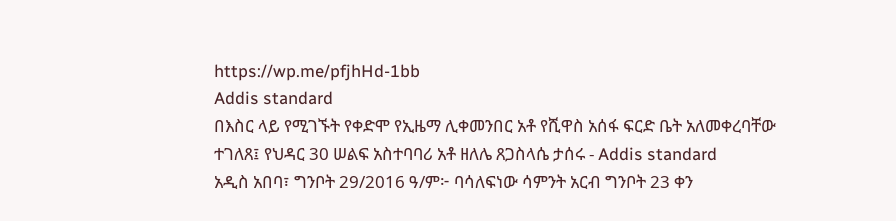https://wp.me/pfjhHd-1bb
Addis standard
በእስር ላይ የሚገኙት የቀድሞ የኢዜማ ሊቀመንበር አቶ የሺዋስ አሰፋ ፍርድ ቤት አለመቀረባቸው ተገለጸ፤ የህዳር 30 ሠልፍ አስተባባሪ አቶ ዘለሌ ጸጋስላሴ ታሰሩ - Addis standard
አዲስ አበባ፣ ግንቦት 29/2016 ዓ/ም፦ ባሳለፍነው ሳምንት አርብ ግንቦት 23 ቀን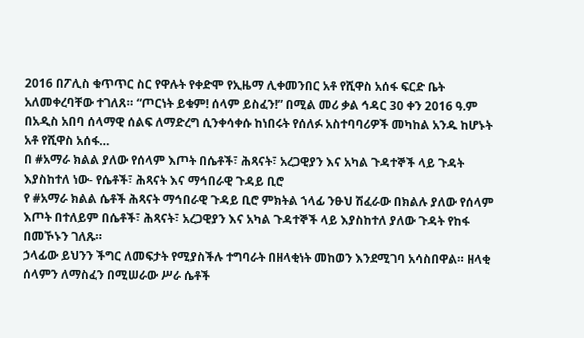2016 በፖሊስ ቁጥጥር ስር የዋሉት የቀድሞ የኢዜማ ሊቀመንበር አቶ የሺዋስ አሰፋ ፍርድ ቤት አለመቀረባቸው ተገለጸ። “ጦርነት ይቁም! ሰላም ይስፈን!” በሚል መሪ ቃል ኅዳር 30 ቀን 2016 ዓ.ም በአዲስ አበባ ሰላማዊ ሰልፍ ለማድረግ ሲንቀሳቀሱ ከነበሩት የሰለፉ አስተባባሪዎች መካከል አንዱ ከሆኑት አቶ የሺዋስ አሰፋ…
በ #አማራ ክልል ያለው የሰላም እጦት በሴቶች፣ ሕጻናት፣ አረጋዊያን እና አካል ጉዳተኞች ላይ ጉዳት እያስከተለ ነው- የሴቶች፣ ሕጻናት እና ማኅበራዊ ጉዳይ ቢሮ
የ #አማራ ክልል ሴቶች ሕጻናት ማኅበራዊ ጉዳይ ቢሮ ምክትል ኀላፊ ንፁህ ሽፈራው በክልሉ ያለው የሰላም እጦት በተለይም በሴቶች፣ ሕጻናት፣ አረጋዊያን እና አካል ጉዳተኞች ላይ እያስከተለ ያለው ጉዳት የከፋ በመኾኑን ገለጹ።
ኃላፊው ይህንን ችግር ለመፍታት የሚያስችሉ ተግባራት በዘላቂነት መከወን እንደሚገባ አሳስበዋል። ዘላቂ ሰላምን ለማስፈን በሚሠራው ሥራ ሴቶች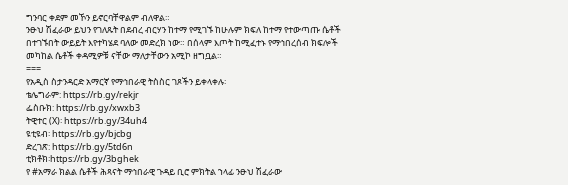ግንባር ቀደም መኾን ይኖርባቸዋልም ብለዋል።
ንፁህ ሽፈራው ይህን የገለጹት በደብረ ብርሃን ከተማ የሚገኙ ከሁሉም ክፍለ ከተማ የተውጣጡ ሴቶች በተገኙበት ውይይት እየተካሄደ ባለው መድረክ ነው። በሰላም እጦት ከሚፈተኑ የማኅበረሰብ ክፍሎች መካከል ሴቶች ቀዳሚዎቹ ናቸው ማለታቸውን አሚኮ ዘግቧል።
===
የአዲስ ስታንዳርድ አማርኛ የማኅበራዊ ትስስር ገጾችን ይቀላቀሉ፡
ቴሌግራም: https://rb.gy/rekjr
ፌስቡክ: https://rb.gy/xwxb3
ትዊተር (X)፡ https://rb.gy/34uh4
ዩቲዩብ፡ https://rb.gy/bjcbg
ድረገጽ: https://rb.gy/5td6n
ቲክቶክ፡https://rb.gy/3bghek
የ #አማራ ክልል ሴቶች ሕጻናት ማኅበራዊ ጉዳይ ቢሮ ምክትል ኀላፊ ንፁህ ሽፈራው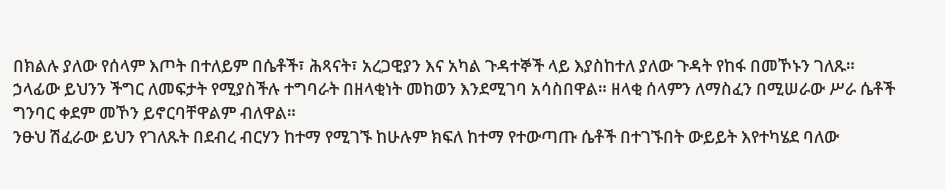በክልሉ ያለው የሰላም እጦት በተለይም በሴቶች፣ ሕጻናት፣ አረጋዊያን እና አካል ጉዳተኞች ላይ እያስከተለ ያለው ጉዳት የከፋ በመኾኑን ገለጹ።
ኃላፊው ይህንን ችግር ለመፍታት የሚያስችሉ ተግባራት በዘላቂነት መከወን እንደሚገባ አሳስበዋል። ዘላቂ ሰላምን ለማስፈን በሚሠራው ሥራ ሴቶች ግንባር ቀደም መኾን ይኖርባቸዋልም ብለዋል።
ንፁህ ሽፈራው ይህን የገለጹት በደብረ ብርሃን ከተማ የሚገኙ ከሁሉም ክፍለ ከተማ የተውጣጡ ሴቶች በተገኙበት ውይይት እየተካሄደ ባለው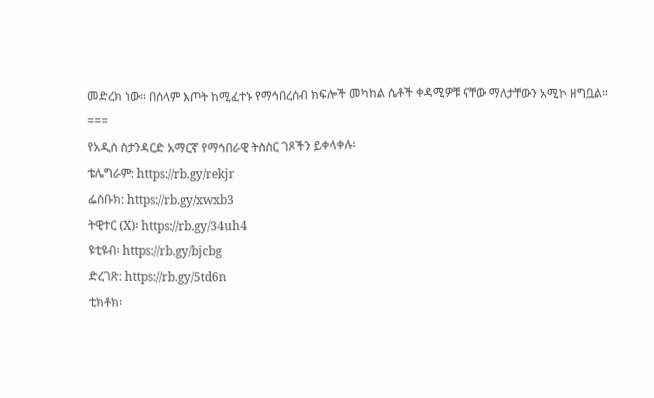መድረክ ነው። በሰላም እጦት ከሚፈተኑ የማኅበረሰብ ክፍሎች መካከል ሴቶች ቀዳሚዎቹ ናቸው ማለታቸውን አሚኮ ዘግቧል።
===
የአዲስ ስታንዳርድ አማርኛ የማኅበራዊ ትስስር ገጾችን ይቀላቀሉ፡
ቴሌግራም: https://rb.gy/rekjr
ፌስቡክ: https://rb.gy/xwxb3
ትዊተር (X)፡ https://rb.gy/34uh4
ዩቲዩብ፡ https://rb.gy/bjcbg
ድረገጽ: https://rb.gy/5td6n
ቲክቶክ፡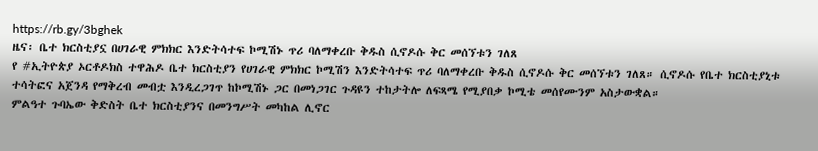https://rb.gy/3bghek
ዜና፡ ቤተ ክርስቲያኗ በሀገራዊ ምክክር እንድትሳተፍ ኮሚሽኑ ጥሪ ባለማቀረቡ ቅዱስ ሲኖዶሱ ቅር መሰኘቱን ገለጸ
የ #ኢትዮጵያ ኦርቶዶክስ ተዋሕዶ ቤተ ክርስቲያን የሀገራዊ ምክክር ኮሚሽን እንድትሳተፍ ጥሪ ባለማቀረቡ ቅዱስ ሲኖዶሱ ቅር መሰኘቱን ገለጸ። ሲኖዶሱ የቤተ ክርስቲያኒቱ ተሳትፎና አጀንዳ የማቅረብ መብቷ እንዲረጋገጥ ከኮሚሽኑ ጋር በመነጋገር ጉዳዩን ተከታትሎ ለፍጻሜ የሚያበቃ ኮሚቴ መሰየሙንም አስታውቋል።
ምልዓተ ጉባኤው ቅድስት ቤተ ክርስቲያንና በመንግሥት መካከል ሊኖር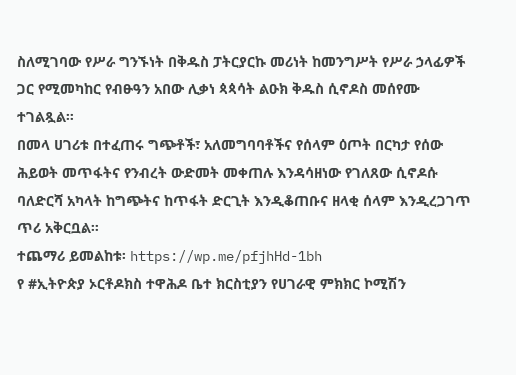ስለሚገባው የሥራ ግንኙነት በቅዱስ ፓትርያርኩ መሪነት ከመንግሥት የሥራ ኃላፊዎች ጋር የሚመካከር የብፁዓን አበው ሊቃነ ጳጳሳት ልዑክ ቅዱስ ሲኖዶስ መሰየሙ ተገልጿል።
በመላ ሀገሪቱ በተፈጠሩ ግጭቶች፣ አለመግባባቶችና የሰላም ዕጦት በርካታ የሰው ሕይወት መጥፋትና የንብረት ውድመት መቀጠሉ እንዳሳዘነው የገለጸው ሲኖዶሱ ባለድርሻ አካላት ከግጭትና ከጥፋት ድርጊት እንዲቆጠቡና ዘላቂ ሰላም እንዲረጋገጥ ጥሪ አቅርቧል።
ተጨማሪ ይመልከቱ፡ https://wp.me/pfjhHd-1bh
የ #ኢትዮጵያ ኦርቶዶክስ ተዋሕዶ ቤተ ክርስቲያን የሀገራዊ ምክክር ኮሚሽን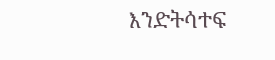እንድትሳተፍ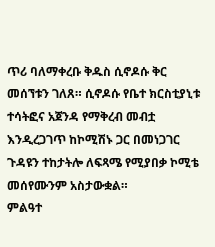ጥሪ ባለማቀረቡ ቅዱስ ሲኖዶሱ ቅር መሰኘቱን ገለጸ። ሲኖዶሱ የቤተ ክርስቲያኒቱ ተሳትፎና አጀንዳ የማቅረብ መብቷ እንዲረጋገጥ ከኮሚሽኑ ጋር በመነጋገር ጉዳዩን ተከታትሎ ለፍጻሜ የሚያበቃ ኮሚቴ መሰየሙንም አስታውቋል።
ምልዓተ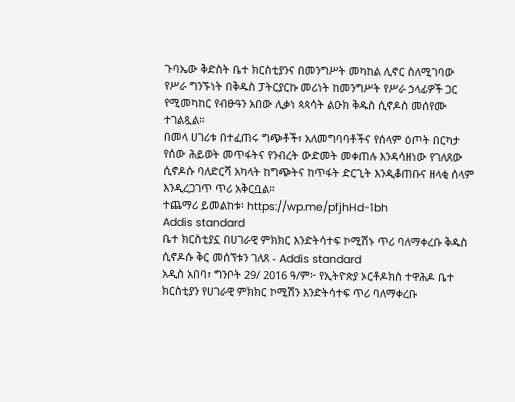ጉባኤው ቅድስት ቤተ ክርስቲያንና በመንግሥት መካከል ሊኖር ስለሚገባው የሥራ ግንኙነት በቅዱስ ፓትርያርኩ መሪነት ከመንግሥት የሥራ ኃላፊዎች ጋር የሚመካከር የብፁዓን አበው ሊቃነ ጳጳሳት ልዑክ ቅዱስ ሲኖዶስ መሰየሙ ተገልጿል።
በመላ ሀገሪቱ በተፈጠሩ ግጭቶች፣ አለመግባባቶችና የሰላም ዕጦት በርካታ የሰው ሕይወት መጥፋትና የንብረት ውድመት መቀጠሉ እንዳሳዘነው የገለጸው ሲኖዶሱ ባለድርሻ አካላት ከግጭትና ከጥፋት ድርጊት እንዲቆጠቡና ዘላቂ ሰላም እንዲረጋገጥ ጥሪ አቅርቧል።
ተጨማሪ ይመልከቱ፡ https://wp.me/pfjhHd-1bh
Addis standard
ቤተ ክርስቲያኗ በሀገራዊ ምክክር እንድትሳተፍ ኮሚሽኑ ጥሪ ባለማቀረቡ ቅዱስ ሲኖዶሱ ቅር መሰኘቱን ገለጸ - Addis standard
አዲስ አበባ፣ ግንቦት 29/ 2016 ዓ/ም፦ የኢትዮጵያ ኦርቶዶክስ ተዋሕዶ ቤተ ክርስቲያን የሀገራዊ ምክክር ኮሚሽን እንድትሳተፍ ጥሪ ባለማቀረቡ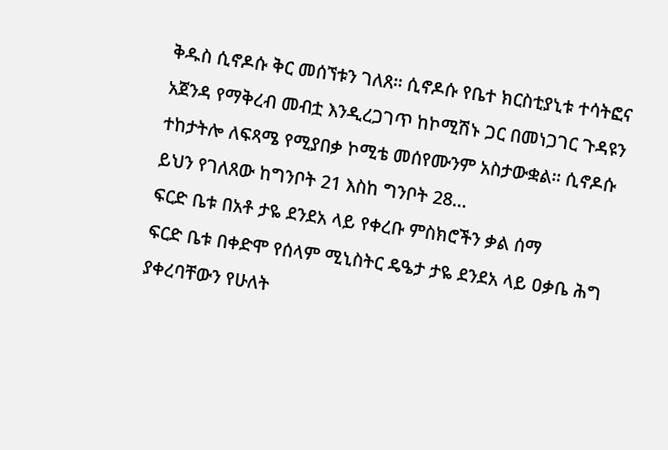ቅዱስ ሲኖዶሱ ቅር መሰኘቱን ገለጸ። ሲኖዶሱ የቤተ ክርስቲያኒቱ ተሳትፎና አጀንዳ የማቅረብ መብቷ እንዲረጋገጥ ከኮሚሽኑ ጋር በመነጋገር ጉዳዩን ተከታትሎ ለፍጻሜ የሚያበቃ ኮሚቴ መሰየሙንም አስታውቋል። ሲኖዶሱ ይህን የገለጸው ከግንቦት 21 እስከ ግንቦት 28…
ፍርድ ቤቱ በአቶ ታዬ ደንደአ ላይ የቀረቡ ምስክሮችን ቃል ሰማ
ፍርድ ቤቱ በቀድሞ የሰላም ሚኒስትር ዴዔታ ታዬ ደንደአ ላይ ዐቃቤ ሕግ ያቀረባቸውን የሁለት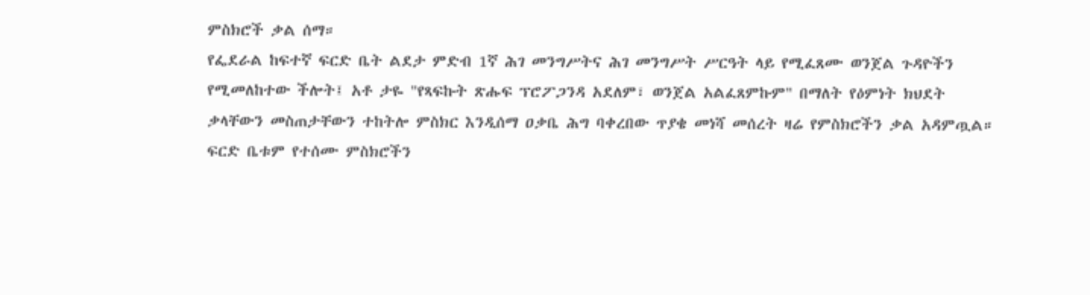ምስክሮች ቃል ሰማ።
የፌደራል ከፍተኛ ፍርድ ቤት ልደታ ምድብ 1ኛ ሕገ መንግሥትና ሕገ መንግሥት ሥርዓት ላይ የሚፈጸሙ ወንጀል ጉዳዮችን የሚመለከተው ችሎት፤ አቶ ታዬ "የጻፍኩት ጽሑፍ ፕሮፖጋንዳ አደለም፣ ወንጀል አልፈጸምኩም" በማለት የዕምነት ክህደት ቃላቸውን መስጠታቸውን ተከትሎ ምስክር እንዲሰማ ዐቃቤ ሕግ ባቀረበው ጥያቄ መነሻ መሰረት ዛሬ የምስክሮችን ቃል አዳምጧል።
ፍርድ ቤቱም የተሰሙ ምስክሮችን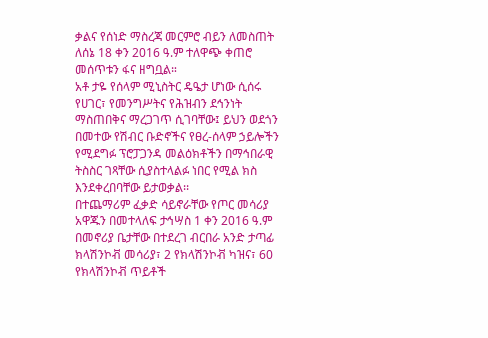ቃልና የሰነድ ማስረጃ መርምሮ ብይን ለመስጠት ለሰኔ 18 ቀን 2016 ዓ.ም ተለዋጭ ቀጠሮ መሰጥቱን ፋና ዘግቧል።
አቶ ታዬ የሰላም ሚኒስትር ዴዔታ ሆነው ሲሰሩ የሀገር፣ የመንግሥትና የሕዝብን ደኅንነት ማስጠበቅና ማረጋገጥ ሲገባቸው፤ ይህን ወደጎን በመተው የሽብር ቡድኖችና የፀረ-ሰላም ኃይሎችን የሚደግፉ ፕሮፓጋንዳ መልዕክቶችን በማኅበራዊ ትስስር ገጻቸው ሲያስተላልፉ ነበር የሚል ክስ እንደቀረበባቸው ይታወቃል፡፡
በተጨማሪም ፈቃድ ሳይኖራቸው የጦር መሳሪያ አዋጁን በመተላለፍ ታኅሣስ 1 ቀን 2016 ዓ.ም በመኖሪያ ቤታቸው በተደረገ ብርበራ አንድ ታጣፊ ክላሽንኮቭ መሳሪያ፣ 2 የክላሽንኮቭ ካዝና፣ 60 የክላሽንኮቭ ጥይቶች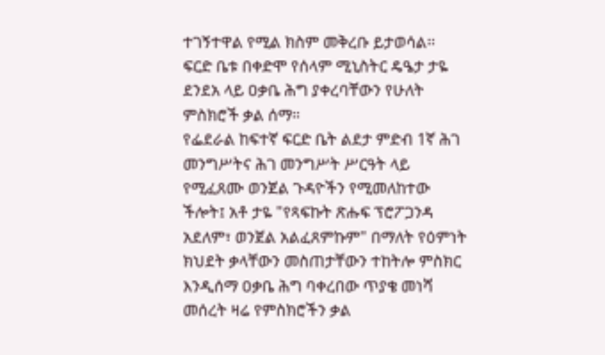ተገኝተዋል የሚል ክስም መቅረቡ ይታወሳል፡፡
ፍርድ ቤቱ በቀድሞ የሰላም ሚኒስትር ዴዔታ ታዬ ደንደአ ላይ ዐቃቤ ሕግ ያቀረባቸውን የሁለት ምስክሮች ቃል ሰማ።
የፌደራል ከፍተኛ ፍርድ ቤት ልደታ ምድብ 1ኛ ሕገ መንግሥትና ሕገ መንግሥት ሥርዓት ላይ የሚፈጸሙ ወንጀል ጉዳዮችን የሚመለከተው ችሎት፤ አቶ ታዬ "የጻፍኩት ጽሑፍ ፕሮፖጋንዳ አደለም፣ ወንጀል አልፈጸምኩም" በማለት የዕምነት ክህደት ቃላቸውን መስጠታቸውን ተከትሎ ምስክር እንዲሰማ ዐቃቤ ሕግ ባቀረበው ጥያቄ መነሻ መሰረት ዛሬ የምስክሮችን ቃል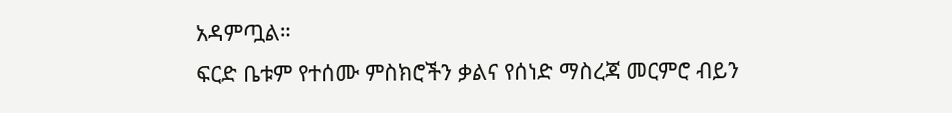አዳምጧል።
ፍርድ ቤቱም የተሰሙ ምስክሮችን ቃልና የሰነድ ማስረጃ መርምሮ ብይን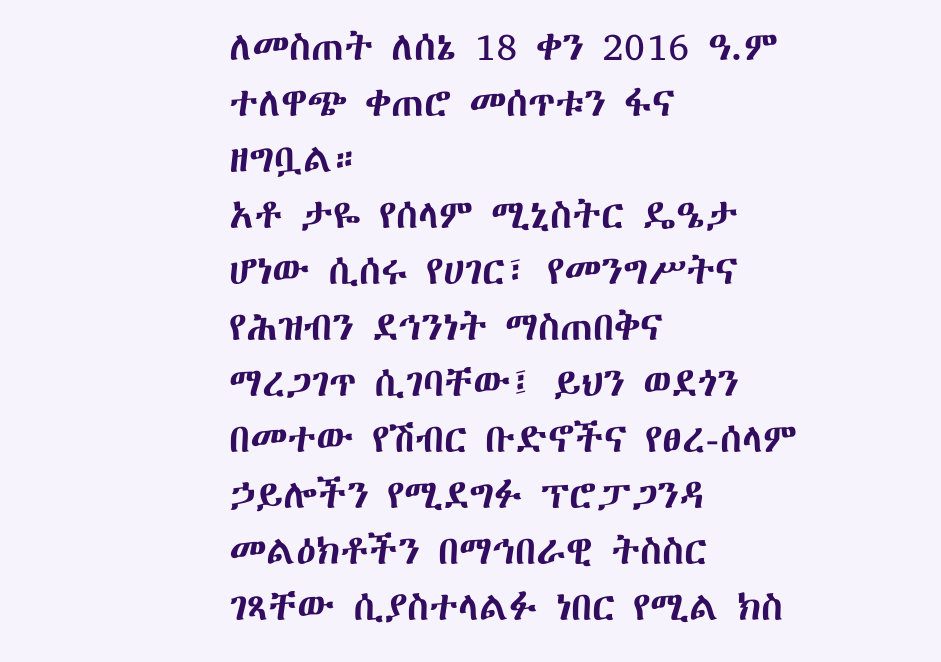ለመስጠት ለሰኔ 18 ቀን 2016 ዓ.ም ተለዋጭ ቀጠሮ መሰጥቱን ፋና ዘግቧል።
አቶ ታዬ የሰላም ሚኒስትር ዴዔታ ሆነው ሲሰሩ የሀገር፣ የመንግሥትና የሕዝብን ደኅንነት ማስጠበቅና ማረጋገጥ ሲገባቸው፤ ይህን ወደጎን በመተው የሽብር ቡድኖችና የፀረ-ሰላም ኃይሎችን የሚደግፉ ፕሮፓጋንዳ መልዕክቶችን በማኅበራዊ ትስስር ገጻቸው ሲያስተላልፉ ነበር የሚል ክስ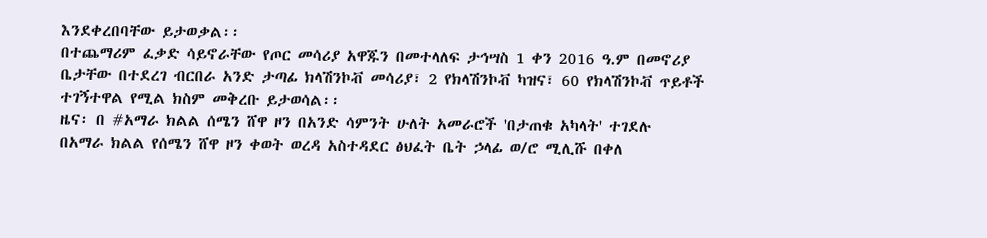እንደቀረበባቸው ይታወቃል፡፡
በተጨማሪም ፈቃድ ሳይኖራቸው የጦር መሳሪያ አዋጁን በመተላለፍ ታኅሣስ 1 ቀን 2016 ዓ.ም በመኖሪያ ቤታቸው በተደረገ ብርበራ አንድ ታጣፊ ክላሽንኮቭ መሳሪያ፣ 2 የክላሽንኮቭ ካዝና፣ 60 የክላሽንኮቭ ጥይቶች ተገኝተዋል የሚል ክስም መቅረቡ ይታወሳል፡፡
ዜና፡ በ #አማራ ክልል ሰሜን ሸዋ ዞን በአንድ ሳምንት ሁለት አመራሮች 'በታጠቁ አካላት' ተገደሉ
በአማራ ክልል የሰሜን ሸዋ ዞን ቀወት ወረዳ አስተዳደር ፅህፈት ቤት ኃላፊ ወ/ሮ ሚሊሹ በቀለ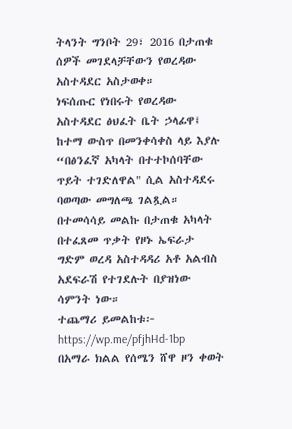ትላንት ግንቦት 29፣ 2016 በታጠቁ ሰዎች መገደላቻቸውን የወረዳው አስተዳደር አስታወቀ።
ነፍሰጡር የነበሩት የወረዳው አስተዳደር ፅህፈት ቤት ኃላፊዋ፤ ከተማ ውስጥ በመንቀሳቀስ ላይ እያሉ “በፅንፈኛ አካላት በተተኮሰባቸው ጥይት ተገድለዋል" ሲል አስተዳደሩ ባወጣው መግለጫ ገልጿል።
በተመሳሳይ መልኩ በታጠቁ አካላት በተፈጸመ ጥቃት የዞኑ ኤፍራታ ግድም ወረዳ አስተዳዳሪ አቶ አልብስ አደፍራሽ የተገደሉት በያዝነው ሳምንት ነው።
ተጨማሪ ይመልከቱ፦ https://wp.me/pfjhHd-1bp
በአማራ ክልል የሰሜን ሸዋ ዞን ቀወት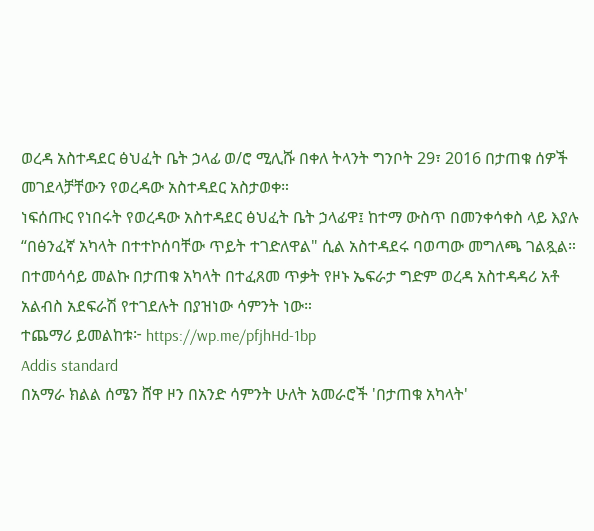ወረዳ አስተዳደር ፅህፈት ቤት ኃላፊ ወ/ሮ ሚሊሹ በቀለ ትላንት ግንቦት 29፣ 2016 በታጠቁ ሰዎች መገደላቻቸውን የወረዳው አስተዳደር አስታወቀ።
ነፍሰጡር የነበሩት የወረዳው አስተዳደር ፅህፈት ቤት ኃላፊዋ፤ ከተማ ውስጥ በመንቀሳቀስ ላይ እያሉ “በፅንፈኛ አካላት በተተኮሰባቸው ጥይት ተገድለዋል" ሲል አስተዳደሩ ባወጣው መግለጫ ገልጿል።
በተመሳሳይ መልኩ በታጠቁ አካላት በተፈጸመ ጥቃት የዞኑ ኤፍራታ ግድም ወረዳ አስተዳዳሪ አቶ አልብስ አደፍራሽ የተገደሉት በያዝነው ሳምንት ነው።
ተጨማሪ ይመልከቱ፦ https://wp.me/pfjhHd-1bp
Addis standard
በአማራ ክልል ሰሜን ሸዋ ዞን በአንድ ሳምንት ሁለት አመራሮች 'በታጠቁ አካላት'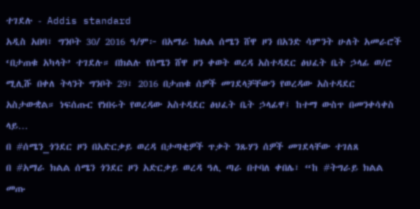ተገደሉ - Addis standard
አዲስ አበባ፣ ግንቦት 30/ 2016 ዓ/ም፦ በአማራ ክልል ሰሜን ሸዋ ዞን በአንድ ሳምንት ሁለት አመራሮች ‘በታጠቁ አካላት’ ተገደሉ። በክልሉ የሰሜን ሸዋ ዞን ቀወት ወረዳ አስተዳደር ፅህፈት ቤት ኃላፊ ወ/ሮ ሚሊሹ በቀለ ትላንት ግንቦት 29፣ 2016 በታጠቁ ሰዎች መገደላቻቸውን የወረዳው አስተዳደር አስታውቋል። ነፍሰጡር የነበሩት የወረዳው አስተዳደር ፅህፈት ቤት ኃላፊዋ፤ ከተማ ውስጥ በመንቀሳቀስ ላይ…
በ #ሰሜን_ጎንደር ዞን በአድርቃይ ወረዳ በታጣቂዎች ጥቃት ንጹሃን ሰዎች መገደላቸው ተገለጸ
በ #አማራ ክልል ሰሜን ጎንደር ዞን አድርቃይ ወረዳ ዓሊ ጣራ በተባለ ቀበሌ፣ “ከ #ትግራይ ክልል መጡ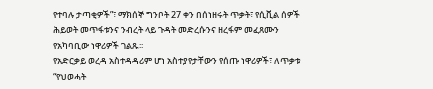የተባሉ ታጣቂዎች”፣ ማክሰኞ ግንቦት 27 ቀን በሰነዘሩት ጥቃት፣ የሲቪል ሰዎች ሕይወት መጥፋቱንና ንብረት ላይ ጉዳት መድረሱንና ዘረፋም መፈጸሙን የአካባቢው ነዋሪዎች ገልጹ፡፡
የአድርቃይ ወረዳ አስተዳዳሪም ሆነ አስተያየታቸውን የሰጡ ነዋሪዎች፣ ለጥቃቱ “የህወሓት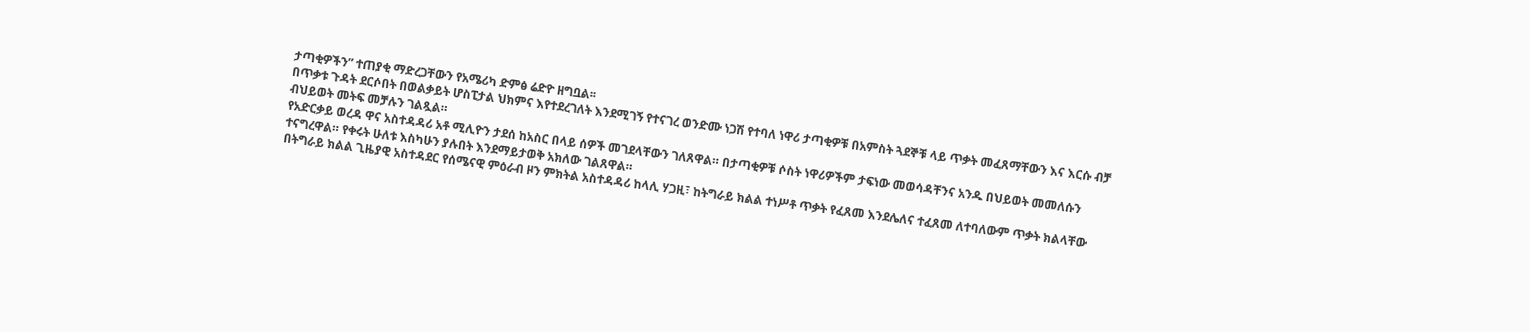ታጣቂዎችን” ተጠያቂ ማድረጋቸውን የአሜሪካ ድምፅ ሬድዮ ዘግቧል፡፡
በጥቃቱ ጉዳት ደርሶበት በወልቃይት ሆስፒታል ህክምና እየተደረገለት እንደሚገኝ የተናገረ ወንድሙ ነጋሽ የተባለ ነዋሪ ታጣቂዎቹ በአምስት ጓደኞቹ ላይ ጥቃት መፈጸማቸውን እና እርሱ ብቻ ብህይወት መትፍ መቻሉን ገልጿል።
የአድርቃይ ወረዳ ዋና አስተዳዳሪ አቶ ሚሊዮን ታደሰ ከአስር በላይ ሰዎች መገደላቸውን ገለጸዋል። በታጣቂዎቹ ሶስት ነዋሪዎችም ታፍነው መወሳዳቸንና አንዱ በህይወት መመለሱን ተናግረዋል። የቀሩት ሁለቱ እስካሁን ያሉበት እንደማይታወቅ አክለው ገልጸዋል።
በትግራይ ክልል ጊዜያዊ አስተዳደር የሰሜናዊ ምዕራብ ዞን ምክትል አስተዳዳሪ ከላሊ ሃጋዚ፣ ከትግራይ ክልል ተነሥቶ ጥቃት የፈጸመ እንደሌለና ተፈጸመ ለተባለውም ጥቃት ክልላቸው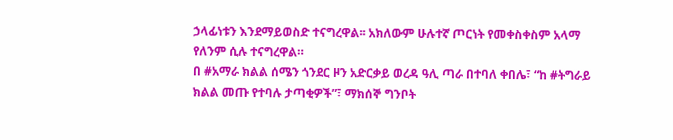ኃላፊነቱን እንደማይወስድ ተናግረዋል፡፡ አክለውም ሁሉተኛ ጦርነት የመቀስቀስም አላማ የለንም ሲሉ ተናግረዋል።
በ #አማራ ክልል ሰሜን ጎንደር ዞን አድርቃይ ወረዳ ዓሊ ጣራ በተባለ ቀበሌ፣ “ከ #ትግራይ ክልል መጡ የተባሉ ታጣቂዎች”፣ ማክሰኞ ግንቦት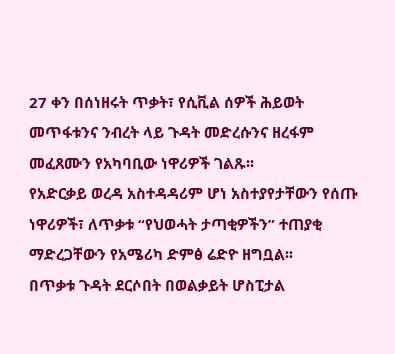27 ቀን በሰነዘሩት ጥቃት፣ የሲቪል ሰዎች ሕይወት መጥፋቱንና ንብረት ላይ ጉዳት መድረሱንና ዘረፋም መፈጸሙን የአካባቢው ነዋሪዎች ገልጹ፡፡
የአድርቃይ ወረዳ አስተዳዳሪም ሆነ አስተያየታቸውን የሰጡ ነዋሪዎች፣ ለጥቃቱ “የህወሓት ታጣቂዎችን” ተጠያቂ ማድረጋቸውን የአሜሪካ ድምፅ ሬድዮ ዘግቧል፡፡
በጥቃቱ ጉዳት ደርሶበት በወልቃይት ሆስፒታል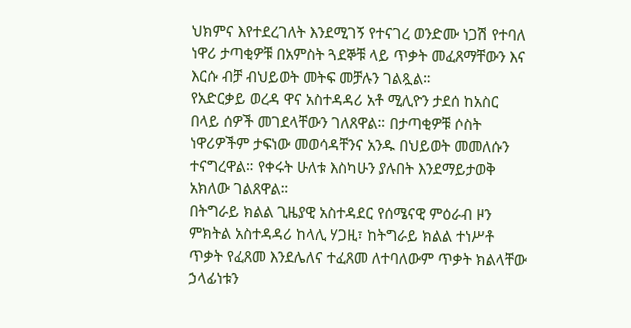ህክምና እየተደረገለት እንደሚገኝ የተናገረ ወንድሙ ነጋሽ የተባለ ነዋሪ ታጣቂዎቹ በአምስት ጓደኞቹ ላይ ጥቃት መፈጸማቸውን እና እርሱ ብቻ ብህይወት መትፍ መቻሉን ገልጿል።
የአድርቃይ ወረዳ ዋና አስተዳዳሪ አቶ ሚሊዮን ታደሰ ከአስር በላይ ሰዎች መገደላቸውን ገለጸዋል። በታጣቂዎቹ ሶስት ነዋሪዎችም ታፍነው መወሳዳቸንና አንዱ በህይወት መመለሱን ተናግረዋል። የቀሩት ሁለቱ እስካሁን ያሉበት እንደማይታወቅ አክለው ገልጸዋል።
በትግራይ ክልል ጊዜያዊ አስተዳደር የሰሜናዊ ምዕራብ ዞን ምክትል አስተዳዳሪ ከላሊ ሃጋዚ፣ ከትግራይ ክልል ተነሥቶ ጥቃት የፈጸመ እንደሌለና ተፈጸመ ለተባለውም ጥቃት ክልላቸው ኃላፊነቱን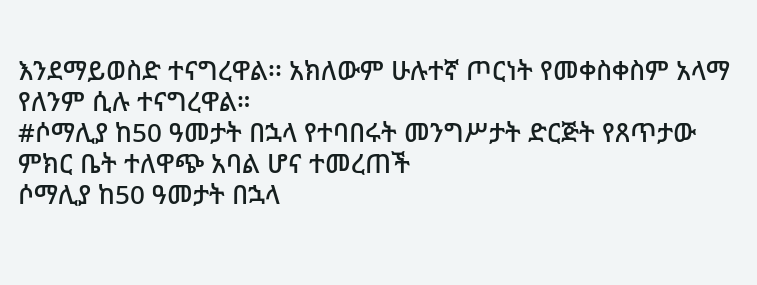እንደማይወስድ ተናግረዋል፡፡ አክለውም ሁሉተኛ ጦርነት የመቀስቀስም አላማ የለንም ሲሉ ተናግረዋል።
#ሶማሊያ ከ50 ዓመታት በኋላ የተባበሩት መንግሥታት ድርጅት የጸጥታው ምክር ቤት ተለዋጭ አባል ሆና ተመረጠች
ሶማሊያ ከ50 ዓመታት በኋላ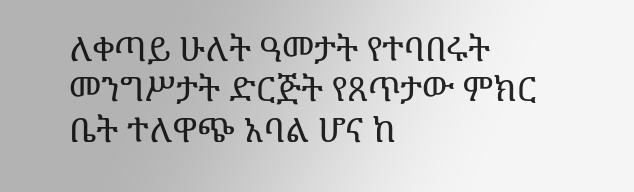ለቀጣይ ሁለት ዓመታት የተባበሩት መንግሥታት ድርጅት የጸጥታው ምክር ቤት ተለዋጭ አባል ሆና ከ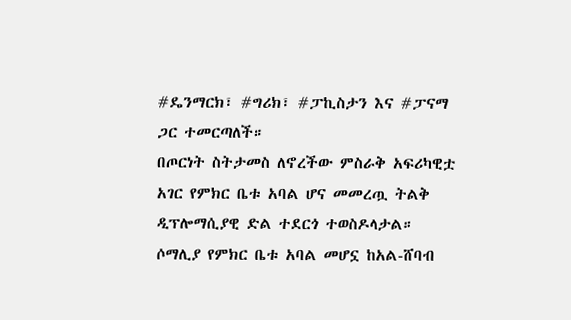#ዴንማርክ፣ #ግሪክ፣ #ፓኪስታን እና #ፓናማ ጋር ተመርጣለች።
በጦርነት ስትታመስ ለኖረችው ምስራቅ አፍሪካዊቷ አገር የምክር ቤቱ አባል ሆና መመረጧ ትልቅ ዲፕሎማሲያዊ ድል ተደርጎ ተወስዶላታል።
ሶማሊያ የምክር ቤቱ አባል መሆኗ ከአል-ሸባብ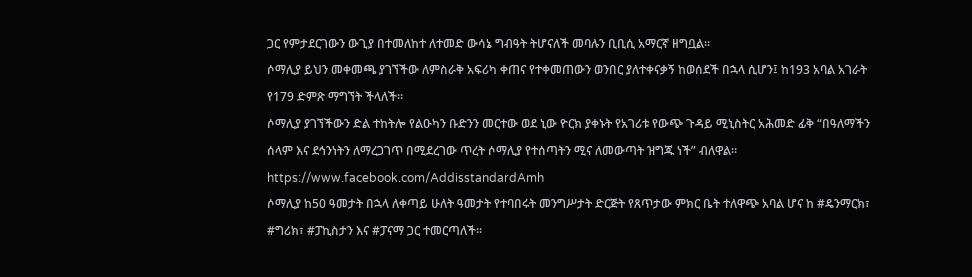ጋር የምታደርገውን ውጊያ በተመለከተ ለተመድ ውሳኔ ግብዓት ትሆናለች መባሉን ቢቢሲ አማርኛ ዘግቧል።
ሶማሊያ ይህን መቀመጫ ያገኘችው ለምስራቅ አፍሪካ ቀጠና የተቀመጠውን ወንበር ያለተቀናቃኝ ከወሰደች በኋላ ሲሆን፤ ከ193 አባል አገራት የ179 ድምጽ ማግኘት ችላለች።
ሶማሊያ ያገኘችውን ድል ተከትሎ የልዑካን ቡድንን መርተው ወደ ኒው ዮርክ ያቀኑት የአገሪቱ የውጭ ጉዳይ ሚኒስትር አሕመድ ፊቅ “በዓለማችን ሰላም እና ደኅንነትን ለማረጋገጥ በሚደረገው ጥረት ሶማሊያ የተሰጣትን ሚና ለመውጣት ዝግጁ ነች” ብለዋል።
https://www.facebook.com/AddisstandardAmh
ሶማሊያ ከ50 ዓመታት በኋላ ለቀጣይ ሁለት ዓመታት የተባበሩት መንግሥታት ድርጅት የጸጥታው ምክር ቤት ተለዋጭ አባል ሆና ከ #ዴንማርክ፣ #ግሪክ፣ #ፓኪስታን እና #ፓናማ ጋር ተመርጣለች።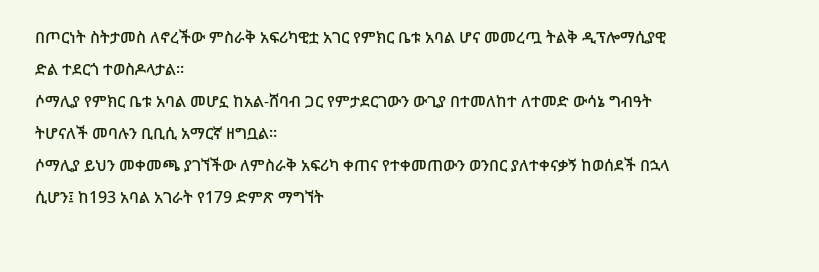በጦርነት ስትታመስ ለኖረችው ምስራቅ አፍሪካዊቷ አገር የምክር ቤቱ አባል ሆና መመረጧ ትልቅ ዲፕሎማሲያዊ ድል ተደርጎ ተወስዶላታል።
ሶማሊያ የምክር ቤቱ አባል መሆኗ ከአል-ሸባብ ጋር የምታደርገውን ውጊያ በተመለከተ ለተመድ ውሳኔ ግብዓት ትሆናለች መባሉን ቢቢሲ አማርኛ ዘግቧል።
ሶማሊያ ይህን መቀመጫ ያገኘችው ለምስራቅ አፍሪካ ቀጠና የተቀመጠውን ወንበር ያለተቀናቃኝ ከወሰደች በኋላ ሲሆን፤ ከ193 አባል አገራት የ179 ድምጽ ማግኘት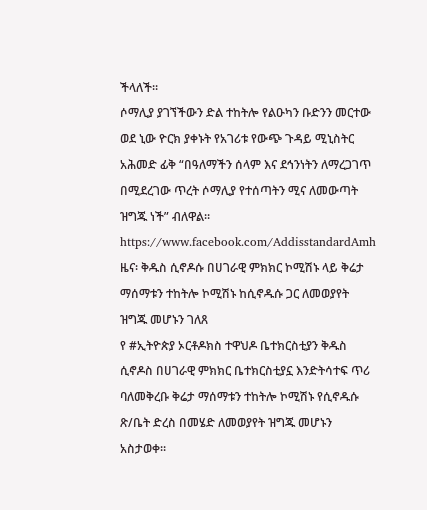ችላለች።
ሶማሊያ ያገኘችውን ድል ተከትሎ የልዑካን ቡድንን መርተው ወደ ኒው ዮርክ ያቀኑት የአገሪቱ የውጭ ጉዳይ ሚኒስትር አሕመድ ፊቅ “በዓለማችን ሰላም እና ደኅንነትን ለማረጋገጥ በሚደረገው ጥረት ሶማሊያ የተሰጣትን ሚና ለመውጣት ዝግጁ ነች” ብለዋል።
https://www.facebook.com/AddisstandardAmh
ዜና፡ ቅዱስ ሲኖዶሱ በሀገራዊ ምክክር ኮሚሽኑ ላይ ቅሬታ ማሰማቱን ተከትሎ ኮሚሽኑ ከሲኖዱሱ ጋር ለመወያየት ዝግጁ መሆኑን ገለጸ
የ #ኢትዮጵያ ኦርቶዶክስ ተዋህዶ ቤተክርስቲያን ቅዱስ ሲኖዶስ በሀገራዊ ምክክር ቤተክርስቲያኗ እንድትሳተፍ ጥሪ ባለመቅረቡ ቅሬታ ማሰማቱን ተከትሎ ኮሚሽኑ የሲኖዱሱ ጽ/ቤት ድረስ በመሄድ ለመወያየት ዝግጁ መሆኑን አስታወቀ።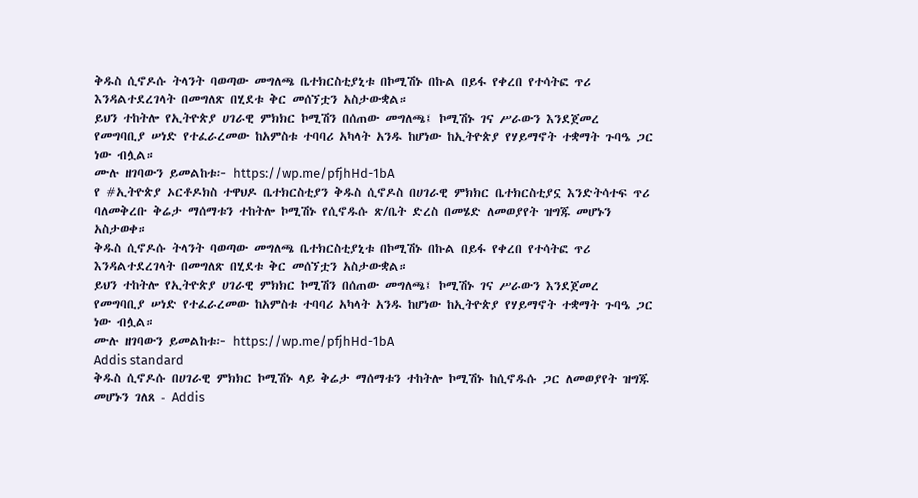ቅዱስ ሲኖዶሱ ትላንት ባወጣው መግለጫ ቤተክርስቲያኒቱ በኮሚሽኑ በኩል በይፋ የቀረበ የተሳትፎ ጥሪ እንዳልተደረገላት በመግለጽ በሂደቱ ቅር መሰኘቷን አስታውቋል።
ይህን ተከትሎ የኢትዮጵያ ሀገራዊ ምክክር ኮሚሽን በሰጠው መግለጫ፤ ኮሚሽኑ ገና ሥራውን እንደጀመረ የመግባቢያ ሠነድ የተፈራረመው ከአምስቱ ተባባሪ አካላት አንዱ ከሆነው ከኢትዮጵያ የሃይማኖት ተቋማት ጉባዔ ጋር ነው ብሏል።
ሙሉ ዘገባውን ይመልከቱ፦ https://wp.me/pfjhHd-1bA
የ #ኢትዮጵያ ኦርቶዶክስ ተዋህዶ ቤተክርስቲያን ቅዱስ ሲኖዶስ በሀገራዊ ምክክር ቤተክርስቲያኗ እንድትሳተፍ ጥሪ ባለመቅረቡ ቅሬታ ማሰማቱን ተከትሎ ኮሚሽኑ የሲኖዱሱ ጽ/ቤት ድረስ በመሄድ ለመወያየት ዝግጁ መሆኑን አስታወቀ።
ቅዱስ ሲኖዶሱ ትላንት ባወጣው መግለጫ ቤተክርስቲያኒቱ በኮሚሽኑ በኩል በይፋ የቀረበ የተሳትፎ ጥሪ እንዳልተደረገላት በመግለጽ በሂደቱ ቅር መሰኘቷን አስታውቋል።
ይህን ተከትሎ የኢትዮጵያ ሀገራዊ ምክክር ኮሚሽን በሰጠው መግለጫ፤ ኮሚሽኑ ገና ሥራውን እንደጀመረ የመግባቢያ ሠነድ የተፈራረመው ከአምስቱ ተባባሪ አካላት አንዱ ከሆነው ከኢትዮጵያ የሃይማኖት ተቋማት ጉባዔ ጋር ነው ብሏል።
ሙሉ ዘገባውን ይመልከቱ፦ https://wp.me/pfjhHd-1bA
Addis standard
ቅዱስ ሲኖዶሱ በሀገራዊ ምክክር ኮሚሽኑ ላይ ቅሬታ ማሰማቱን ተከትሎ ኮሚሽኑ ከሲኖዱሱ ጋር ለመወያየት ዝግጁ መሆኑን ገለጸ - Addis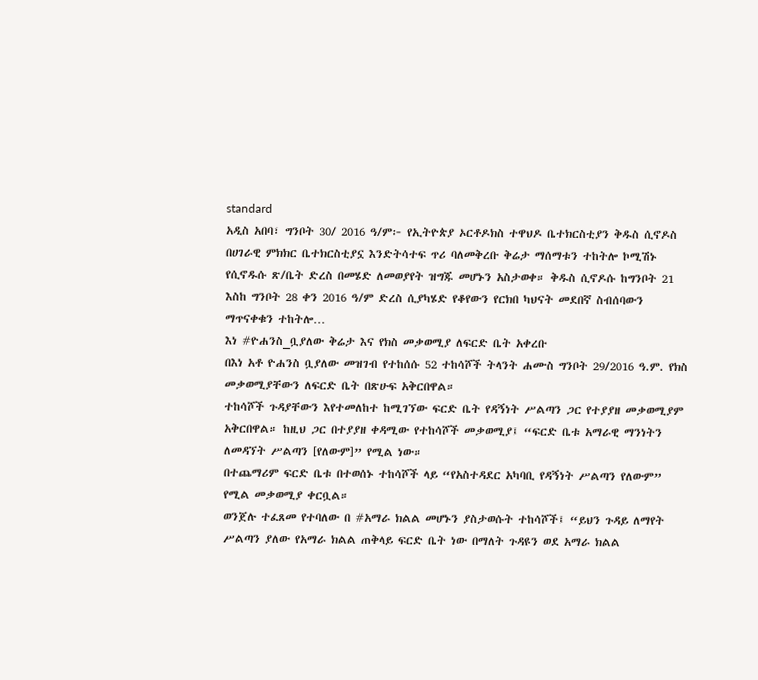standard
አዲስ አበባ፣ ግንቦት 30/ 2016 ዓ/ም፦ የኢትዮጵያ ኦርቶዶክስ ተዋህዶ ቤተክርስቲያን ቅዱስ ሲኖዶስ በሀገራዊ ምክክር ቤተክርስቲያኗ እንድትሳተፍ ጥሪ ባለመቅረቡ ቅሬታ ማሰማቱን ተከትሎ ኮሚሽኑ የሲኖዱሱ ጽ/ቤት ድረስ በመሄድ ለመወያየት ዝግጁ መሆኑን አስታወቀ። ቅዱስ ሲኖዶሱ ከግንቦት 21 እስከ ግንቦት 28 ቀን 2016 ዓ/ም ድረስ ሲያካሄድ የቆየውን የርክበ ካህናት መደበኛ ስብሰባውን ማጥናቀቁን ተከትሎ…
እነ #ዮሐንስ_ቧያለው ቅሬታ እና የክስ መቃወሚያ ለፍርድ ቤት አቀረቡ
በእነ አቶ ዮሐንስ ቧያለው መዝገብ የተከሰሱ 52 ተከሳሾች ትላንት ሐሙስ ግንቦት 29/2016 ዓ.ም. የክስ መቃወሚያቸውን ለፍርድ ቤት በጽሁፍ አቅርበዋል።
ተከሳሾች ጉዳያቸውን እየተመለከተ ከሚገኘው ፍርድ ቤት የዳኝነት ሥልጣን ጋር የተያያዘ መቃወሚያም አቅርበዋል። ከዚህ ጋር በተያያዘ ቀዳሚው የተከሳሾች መቃወሚያ፤ “ፍርድ ቤቱ አማራዊ ማንነትን ለመዳኘት ሥልጣን [የለውም]” የሚል ነው።
በተጨማሪም ፍርድ ቤቱ በተወሰኑ ተከሳሾች ላይ “የአስተዳደር አካባቢ የዳኝነት ሥልጣን የለውም” የሚል መቃወሚያ ቀርቧል።
ወንጀሉ ተፈጸመ የተባለው በ #አማራ ክልል መሆኑን ያስታወሱት ተከሳሾች፤ “ይህን ጉዳይ ለማየት ሥልጣን ያለው የአማራ ክልል ጠቅላይ ፍርድ ቤት ነው በማለት ጉዳዩን ወደ አማራ ክልል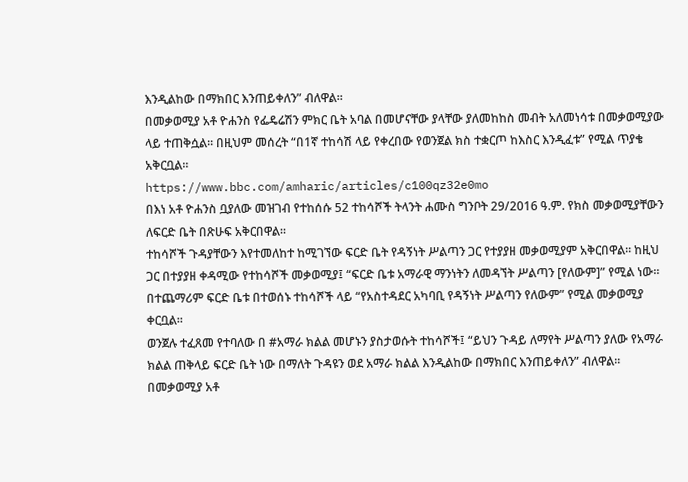እንዲልከው በማክበር እንጠይቀለን” ብለዋል።
በመቃወሚያ አቶ ዮሐንስ የፌዴሬሽን ምክር ቤት አባል በመሆናቸው ያላቸው ያለመከከስ መብት አለመነሳቱ በመቃወሚያው ላይ ተጠቅሷል። በዚህም መሰረት “በ1ኛ ተከሳሽ ላይ የቀረበው የወንጀል ክስ ተቋርጦ ከእስር እንዲፈቱ” የሚል ጥያቄ አቅርቧል።
https://www.bbc.com/amharic/articles/c100qz32e0mo
በእነ አቶ ዮሐንስ ቧያለው መዝገብ የተከሰሱ 52 ተከሳሾች ትላንት ሐሙስ ግንቦት 29/2016 ዓ.ም. የክስ መቃወሚያቸውን ለፍርድ ቤት በጽሁፍ አቅርበዋል።
ተከሳሾች ጉዳያቸውን እየተመለከተ ከሚገኘው ፍርድ ቤት የዳኝነት ሥልጣን ጋር የተያያዘ መቃወሚያም አቅርበዋል። ከዚህ ጋር በተያያዘ ቀዳሚው የተከሳሾች መቃወሚያ፤ “ፍርድ ቤቱ አማራዊ ማንነትን ለመዳኘት ሥልጣን [የለውም]” የሚል ነው።
በተጨማሪም ፍርድ ቤቱ በተወሰኑ ተከሳሾች ላይ “የአስተዳደር አካባቢ የዳኝነት ሥልጣን የለውም” የሚል መቃወሚያ ቀርቧል።
ወንጀሉ ተፈጸመ የተባለው በ #አማራ ክልል መሆኑን ያስታወሱት ተከሳሾች፤ “ይህን ጉዳይ ለማየት ሥልጣን ያለው የአማራ ክልል ጠቅላይ ፍርድ ቤት ነው በማለት ጉዳዩን ወደ አማራ ክልል እንዲልከው በማክበር እንጠይቀለን” ብለዋል።
በመቃወሚያ አቶ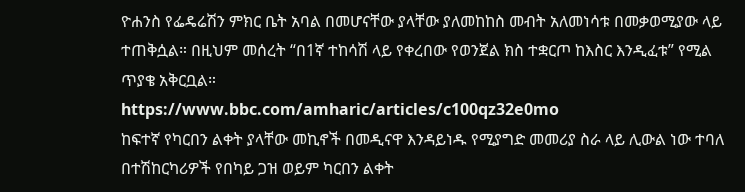ዮሐንስ የፌዴሬሽን ምክር ቤት አባል በመሆናቸው ያላቸው ያለመከከስ መብት አለመነሳቱ በመቃወሚያው ላይ ተጠቅሷል። በዚህም መሰረት “በ1ኛ ተከሳሽ ላይ የቀረበው የወንጀል ክስ ተቋርጦ ከእስር እንዲፈቱ” የሚል ጥያቄ አቅርቧል።
https://www.bbc.com/amharic/articles/c100qz32e0mo
ከፍተኛ የካርበን ልቀት ያላቸው መኪኖች በመዲናዋ እንዳይነዱ የሚያግድ መመሪያ ስራ ላይ ሊውል ነው ተባለ
በተሽከርካሪዎች የበካይ ጋዝ ወይም ካርበን ልቀት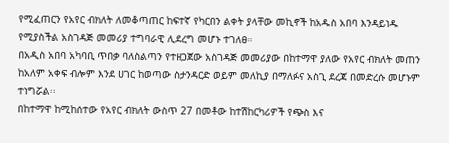የሚፈጠርን የአየር ብክለት ለመቆጣጠር ከፍተኛ የካርበን ልቀት ያላቸው መኪኖች ከአዱስ አበባ እንዳይነዱ የሚያስችል አስገዳጅ መመሪያ ተግባራዊ ሊደረግ መሆኑ ተገለፀ።
በአዲስ አበባ አካባቢ ጥበቃ ባለስልጣን የተዘጋጀው አስገዳጅ መመሪያው በከተማዋ ያለው የአየር ብክለት መጠን ከአለም አቀፍ ብሎም እንደ ሀገር ከወጣው ስታንዳርድ ወይም መለኪያ በማለፉና አስጊ ደረጃ በመድረሱ መሆኑም ተነግሯል፡፡
በከተማዋ ከሚከሰተው የአየር ብክለት ውስጥ 27 በመቶው ከተሽከርካሪዎች የጭስ እና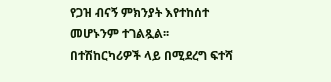የጋዝ ብናኝ ምክንያት እየተከሰተ መሆኑንም ተገልጿል፡፡
በተሽከርካሪዎች ላይ በሚደረግ ፍተሻ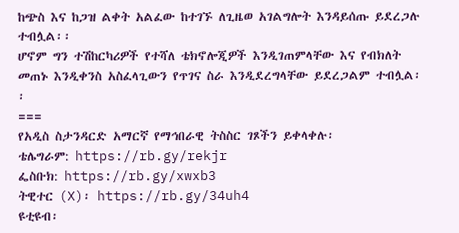ከጭስ እና ከጋዝ ልቀት አልፈው ከተገኙ ለጊዜወ አገልግሎት እንዳይሰጡ ይደረጋሉ ተብሏል፡፡
ሆኖም ግን ተሽከርካሪዎች የተሻለ ቴክኖሎጂዎች እንዲገጠምላቸው እና የብክለት መጠኑ እንዲቀንስ አስፈላጊውን የጥገና ስራ እንዲደረግላቸው ይደረጋልም ተብሏል፡፡
===
የአዲስ ስታንዳርድ አማርኛ የማኅበራዊ ትስስር ገጾችን ይቀላቀሉ፡
ቴሌግራም: https://rb.gy/rekjr
ፌስቡክ: https://rb.gy/xwxb3
ትዊተር (X)፡ https://rb.gy/34uh4
ዩቲዩብ፡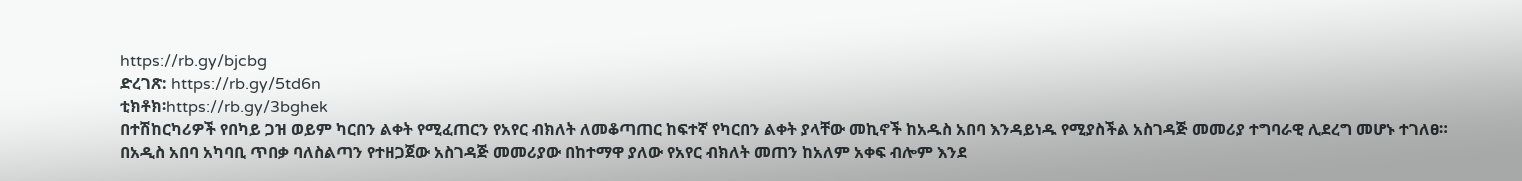https://rb.gy/bjcbg
ድረገጽ: https://rb.gy/5td6n
ቲክቶክ፡https://rb.gy/3bghek
በተሽከርካሪዎች የበካይ ጋዝ ወይም ካርበን ልቀት የሚፈጠርን የአየር ብክለት ለመቆጣጠር ከፍተኛ የካርበን ልቀት ያላቸው መኪኖች ከአዱስ አበባ እንዳይነዱ የሚያስችል አስገዳጅ መመሪያ ተግባራዊ ሊደረግ መሆኑ ተገለፀ።
በአዲስ አበባ አካባቢ ጥበቃ ባለስልጣን የተዘጋጀው አስገዳጅ መመሪያው በከተማዋ ያለው የአየር ብክለት መጠን ከአለም አቀፍ ብሎም እንደ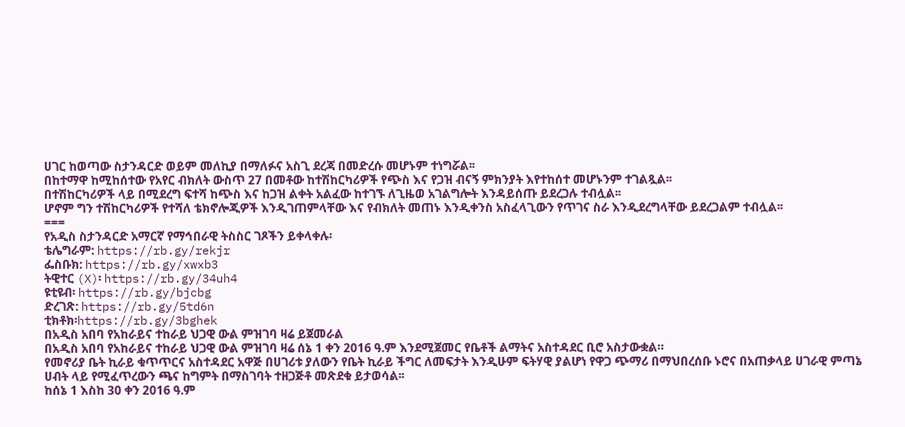ሀገር ከወጣው ስታንዳርድ ወይም መለኪያ በማለፉና አስጊ ደረጃ በመድረሱ መሆኑም ተነግሯል፡፡
በከተማዋ ከሚከሰተው የአየር ብክለት ውስጥ 27 በመቶው ከተሽከርካሪዎች የጭስ እና የጋዝ ብናኝ ምክንያት እየተከሰተ መሆኑንም ተገልጿል፡፡
በተሽከርካሪዎች ላይ በሚደረግ ፍተሻ ከጭስ እና ከጋዝ ልቀት አልፈው ከተገኙ ለጊዜወ አገልግሎት እንዳይሰጡ ይደረጋሉ ተብሏል፡፡
ሆኖም ግን ተሽከርካሪዎች የተሻለ ቴክኖሎጂዎች እንዲገጠምላቸው እና የብክለት መጠኑ እንዲቀንስ አስፈላጊውን የጥገና ስራ እንዲደረግላቸው ይደረጋልም ተብሏል፡፡
===
የአዲስ ስታንዳርድ አማርኛ የማኅበራዊ ትስስር ገጾችን ይቀላቀሉ፡
ቴሌግራም: https://rb.gy/rekjr
ፌስቡክ: https://rb.gy/xwxb3
ትዊተር (X)፡ https://rb.gy/34uh4
ዩቲዩብ፡ https://rb.gy/bjcbg
ድረገጽ: https://rb.gy/5td6n
ቲክቶክ፡https://rb.gy/3bghek
በአዲስ አበባ የአከራይና ተከራይ ህጋዊ ውል ምዝገባ ዛሬ ይጀመራል
በአዲስ አበባ የአከራይና ተከራይ ህጋዊ ውል ምዝገባ ዛሬ ሰኔ 1 ቀን 2016 ዓ.ም እንደሚጀመር የቤቶች ልማትና አስተዳደር ቢሮ አስታውቋል።
የመኖሪያ ቤት ኪራይ ቁጥጥርና አስተዳደር አዋጅ በሀገሪቱ ያለውን የቤት ኪራይ ችግር ለመፍታት እንዲሁም ፍትሃዊ ያልሆነ የዋጋ ጭማሪ በማህበረሰቡ ኑሮና በአጠቃላይ ሀገራዊ ምጣኔ ሀብት ላይ የሚፈጥረውን ጫና ከግምት በማስገባት ተዘጋጅቶ መጽደቁ ይታወሳል፡፡
ከሰኔ 1 እስከ 30 ቀን 2016 ዓ.ም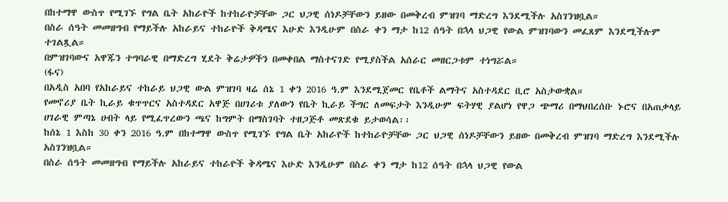በከተማዋ ውስጥ የሚገኙ የግል ቤት አከራዮች ከተከራዮቻቸው ጋር ህጋዊ ሰነዶቻቸውን ይዘው በመቅረብ ምዝገባ ማድረግ እንደሚችሉ አስገንዝቧል።
በስራ ሰዓት መመዘግብ የማይችሉ አከራይና ተከራዮች ቅዳሜና እሁድ እንዲሁም በስራ ቀን ማታ ከ12 ሰዓት በኋላ ህጋዊ የውል ምዝገባውን መፈጸም እንደሚችሉም ተገልጿል።
በምዝገባውና አዋጁን ተግባራዊ በማድረግ ሂደት ቅሬታዎችን በመቀበል ማስተናገድ የሚያስችል አሰራር መዘርጋቱም ተነግሯል።
(ፋና)
በአዲስ አበባ የአከራይና ተከራይ ህጋዊ ውል ምዝገባ ዛሬ ሰኔ 1 ቀን 2016 ዓ.ም እንደሚጀመር የቤቶች ልማትና አስተዳደር ቢሮ አስታውቋል።
የመኖሪያ ቤት ኪራይ ቁጥጥርና አስተዳደር አዋጅ በሀገሪቱ ያለውን የቤት ኪራይ ችግር ለመፍታት እንዲሁም ፍትሃዊ ያልሆነ የዋጋ ጭማሪ በማህበረሰቡ ኑሮና በአጠቃላይ ሀገራዊ ምጣኔ ሀብት ላይ የሚፈጥረውን ጫና ከግምት በማስገባት ተዘጋጅቶ መጽደቁ ይታወሳል፡፡
ከሰኔ 1 እስከ 30 ቀን 2016 ዓ.ም በከተማዋ ውስጥ የሚገኙ የግል ቤት አከራዮች ከተከራዮቻቸው ጋር ህጋዊ ሰነዶቻቸውን ይዘው በመቅረብ ምዝገባ ማድረግ እንደሚችሉ አስገንዝቧል።
በስራ ሰዓት መመዘግብ የማይችሉ አከራይና ተከራዮች ቅዳሜና እሁድ እንዲሁም በስራ ቀን ማታ ከ12 ሰዓት በኋላ ህጋዊ የውል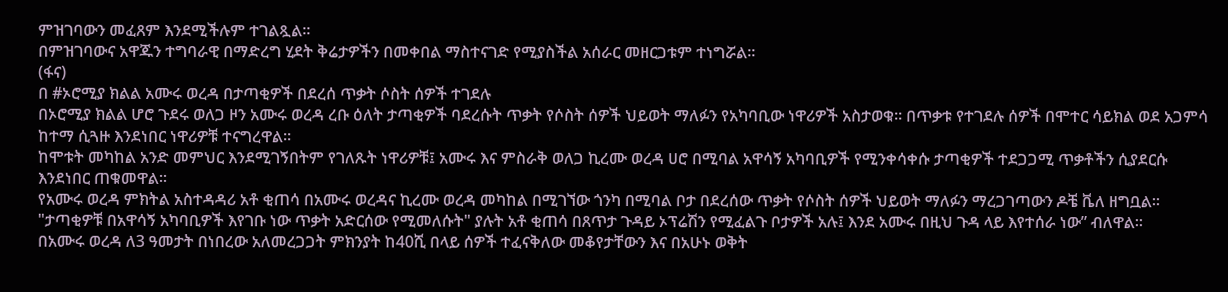ምዝገባውን መፈጸም እንደሚችሉም ተገልጿል።
በምዝገባውና አዋጁን ተግባራዊ በማድረግ ሂደት ቅሬታዎችን በመቀበል ማስተናገድ የሚያስችል አሰራር መዘርጋቱም ተነግሯል።
(ፋና)
በ #ኦሮሚያ ክልል አሙሩ ወረዳ በታጣቂዎች በደረሰ ጥቃት ሶስት ሰዎች ተገደሉ
በኦሮሚያ ክልል ሆሮ ጉደሩ ወለጋ ዞን አሙሩ ወረዳ ረቡ ዕለት ታጣቂዎች ባደረሱት ጥቃት የሶስት ሰዎች ህይወት ማለፉን የአካባቢው ነዋሪዎች አስታወቁ፡፡ በጥቃቱ የተገደሉ ሰዎች በሞተር ሳይክል ወደ አጋምሳ ከተማ ሲጓዙ እንደነበር ነዋሪዎቹ ተናግረዋል፡፡
ከሞቱት መካከል አንድ መምህር እንደሚገኝበትም የገለጹት ነዋሪዎቹ፤ አሙሩ እና ምስራቅ ወለጋ ኪረሙ ወረዳ ሀሮ በሚባል አዋሳኝ አካባቢዎች የሚንቀሳቀሱ ታጣቂዎች ተደጋጋሚ ጥቃቶችን ሲያደርሱ እንደነበር ጠቁመዋል፡፡
የአሙሩ ወረዳ ምክትል አስተዳዳሪ አቶ ቂጠሳ በአሙሩ ወረዳና ኪረሙ ወረዳ መካከል በሚገኘው ጎንካ በሚባል ቦታ በደረሰው ጥቃት የሶስት ሰዎች ህይወት ማለፉን ማረጋገጣውን ዶቼ ቬለ ዘግቧል፡፡
"ታጣቂዎቹ በአዋሳኝ አካባቢዎች እየገቡ ነው ጥቃት አድርሰው የሚመለሱት" ያሉት አቶ ቂጠሳ በጸጥታ ጉዳይ ኦፕሬሽን የሚፈልጉ ቦታዎች አሉ፤ እንደ አሙሩ በዚህ ጉዳ ላይ እየተሰራ ነው” ብለዋል።
በአሙሩ ወረዳ ለ3 ዓመታት በነበረው አለመረጋጋት ምክንያት ከ40ሺ በላይ ሰዎች ተፈናቅለው መቆየታቸውን እና በአሁኑ ወቅት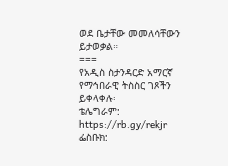ወደ ቤታቸው መመለሳቸውን ይታወቃል።
===
የአዲስ ስታንዳርድ አማርኛ የማኅበራዊ ትስስር ገጾችን ይቀላቀሉ፡
ቴሌግራም: https://rb.gy/rekjr
ፌስቡክ: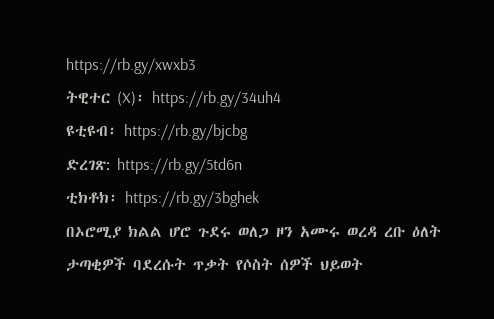https://rb.gy/xwxb3
ትዊተር (X)፡ https://rb.gy/34uh4
ዩቲዩብ፡ https://rb.gy/bjcbg
ድረገጽ: https://rb.gy/5td6n
ቲክቶክ፡ https://rb.gy/3bghek
በኦሮሚያ ክልል ሆሮ ጉደሩ ወለጋ ዞን አሙሩ ወረዳ ረቡ ዕለት ታጣቂዎች ባደረሱት ጥቃት የሶስት ሰዎች ህይወት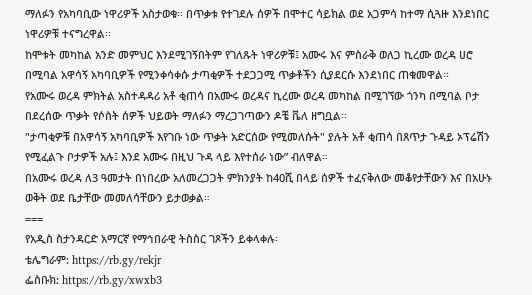ማለፉን የአካባቢው ነዋሪዎች አስታወቁ፡፡ በጥቃቱ የተገደሉ ሰዎች በሞተር ሳይክል ወደ አጋምሳ ከተማ ሲጓዙ እንደነበር ነዋሪዎቹ ተናግረዋል፡፡
ከሞቱት መካከል አንድ መምህር እንደሚገኝበትም የገለጹት ነዋሪዎቹ፤ አሙሩ እና ምስራቅ ወለጋ ኪረሙ ወረዳ ሀሮ በሚባል አዋሳኝ አካባቢዎች የሚንቀሳቀሱ ታጣቂዎች ተደጋጋሚ ጥቃቶችን ሲያደርሱ እንደነበር ጠቁመዋል፡፡
የአሙሩ ወረዳ ምክትል አስተዳዳሪ አቶ ቂጠሳ በአሙሩ ወረዳና ኪረሙ ወረዳ መካከል በሚገኘው ጎንካ በሚባል ቦታ በደረሰው ጥቃት የሶስት ሰዎች ህይወት ማለፉን ማረጋገጣውን ዶቼ ቬለ ዘግቧል፡፡
"ታጣቂዎቹ በአዋሳኝ አካባቢዎች እየገቡ ነው ጥቃት አድርሰው የሚመለሱት" ያሉት አቶ ቂጠሳ በጸጥታ ጉዳይ ኦፕሬሽን የሚፈልጉ ቦታዎች አሉ፤ እንደ አሙሩ በዚህ ጉዳ ላይ እየተሰራ ነው” ብለዋል።
በአሙሩ ወረዳ ለ3 ዓመታት በነበረው አለመረጋጋት ምክንያት ከ40ሺ በላይ ሰዎች ተፈናቅለው መቆየታቸውን እና በአሁኑ ወቅት ወደ ቤታቸው መመለሳቸውን ይታወቃል።
===
የአዲስ ስታንዳርድ አማርኛ የማኅበራዊ ትስስር ገጾችን ይቀላቀሉ፡
ቴሌግራም: https://rb.gy/rekjr
ፌስቡክ: https://rb.gy/xwxb3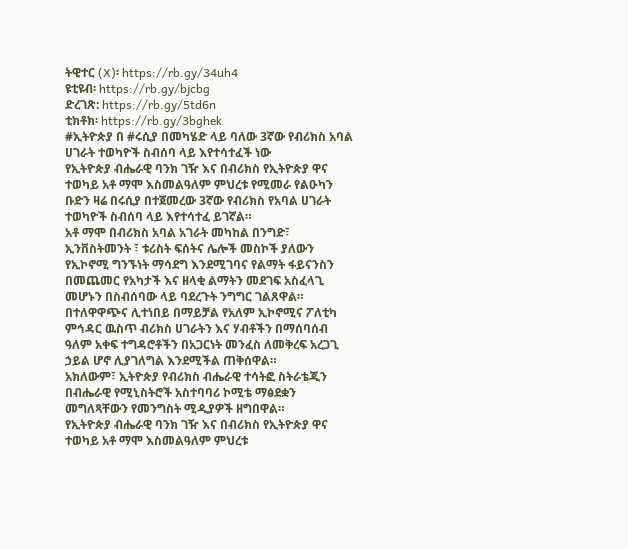ትዊተር (X)፡ https://rb.gy/34uh4
ዩቲዩብ፡ https://rb.gy/bjcbg
ድረገጽ: https://rb.gy/5td6n
ቲክቶክ፡ https://rb.gy/3bghek
#ኢትዮጵያ በ #ሩሲያ በመካሄድ ላይ ባለው 3ኛው የብሪክስ አባል ሀገራት ተወካዮች ስብሰባ ላይ እየተሳተፈች ነው
የኢትዮጵያ ብሔራዊ ባንክ ገዥ እና በብሪክስ የኢትዮጵያ ዋና ተወካይ አቶ ማሞ እስመልዓለም ምህረቱ የሚመራ የልዑካን ቡድን ዛሬ በሩሲያ በተጀመረው 3ኛው የብሪክስ የአባል ሀገራት ተወካዮች ስብሰባ ላይ እየተሳተፈ ይገኛል።
አቶ ማሞ በብሪክስ አባል አገራት መካከል በንግድ፣ ኢንቨስትመንት ፣ ቱሪስት ፍሰትና ሌሎች መስኮች ያለውን የኢኮኖሚ ግንኙነት ማሳደግ እንደሚገባና የልማት ፋይናንስን በመጨመር የአካታች እና ዘላቂ ልማትን መደገፍ አስፈላጊ መሆኑን በስብሰባው ላይ ባደረጉት ንግግር ገልጸዋል።
በተለዋዋጭና ሊተነበይ በማይቻል የአለም ኢኮኖሚና ፖለቲካ ምኅዳር ዉስጥ ብሪክስ ሀገራትን እና ሃብቶችን በማሰባሰብ ዓለም አቀፍ ተግዳሮቶችን በአጋርነት መንፈስ ለመቅረፍ አረጋጊ ኃይል ሆኖ ሊያገለግል እንደሚችል ጠቅሰዋል።
አክለውም፣ ኢትዮጵያ የብሪክስ ብሔራዊ ተሳትፎ ስትራቴጂን በብሔራዊ የሚኒስትሮች አስተባባሪ ኮሚቴ ማፅደቋን መግለጻቸውን የመንግስት ሚዲያዎች ዘግበዋል።
የኢትዮጵያ ብሔራዊ ባንክ ገዥ እና በብሪክስ የኢትዮጵያ ዋና ተወካይ አቶ ማሞ እስመልዓለም ምህረቱ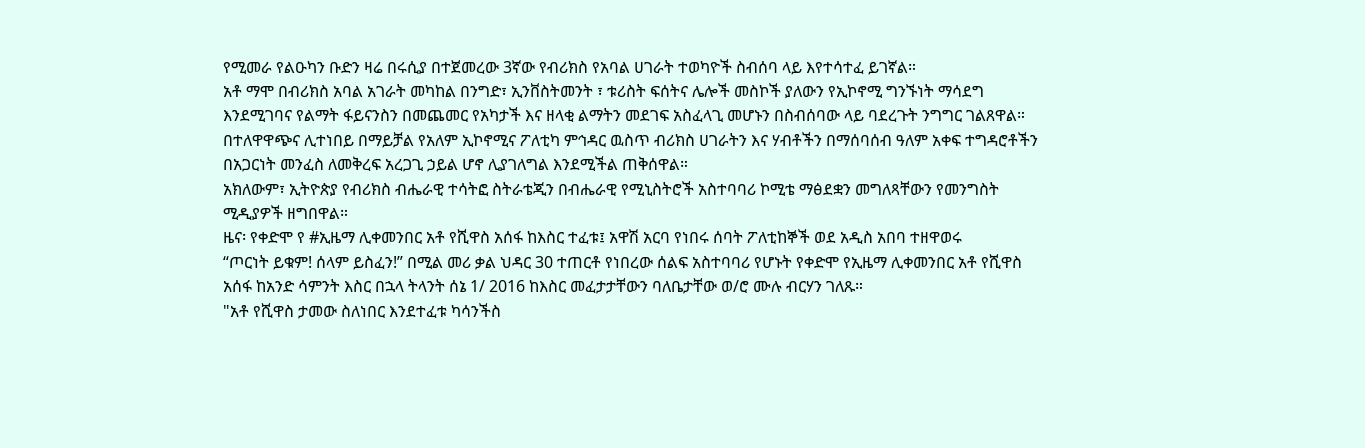የሚመራ የልዑካን ቡድን ዛሬ በሩሲያ በተጀመረው 3ኛው የብሪክስ የአባል ሀገራት ተወካዮች ስብሰባ ላይ እየተሳተፈ ይገኛል።
አቶ ማሞ በብሪክስ አባል አገራት መካከል በንግድ፣ ኢንቨስትመንት ፣ ቱሪስት ፍሰትና ሌሎች መስኮች ያለውን የኢኮኖሚ ግንኙነት ማሳደግ እንደሚገባና የልማት ፋይናንስን በመጨመር የአካታች እና ዘላቂ ልማትን መደገፍ አስፈላጊ መሆኑን በስብሰባው ላይ ባደረጉት ንግግር ገልጸዋል።
በተለዋዋጭና ሊተነበይ በማይቻል የአለም ኢኮኖሚና ፖለቲካ ምኅዳር ዉስጥ ብሪክስ ሀገራትን እና ሃብቶችን በማሰባሰብ ዓለም አቀፍ ተግዳሮቶችን በአጋርነት መንፈስ ለመቅረፍ አረጋጊ ኃይል ሆኖ ሊያገለግል እንደሚችል ጠቅሰዋል።
አክለውም፣ ኢትዮጵያ የብሪክስ ብሔራዊ ተሳትፎ ስትራቴጂን በብሔራዊ የሚኒስትሮች አስተባባሪ ኮሚቴ ማፅደቋን መግለጻቸውን የመንግስት ሚዲያዎች ዘግበዋል።
ዜና፡ የቀድሞ የ #ኢዜማ ሊቀመንበር አቶ የሺዋስ አሰፋ ከእስር ተፈቱ፤ አዋሽ አርባ የነበሩ ሰባት ፖለቲከኞች ወደ አዲስ አበባ ተዘዋወሩ
“ጦርነት ይቁም! ሰላም ይስፈን!” በሚል መሪ ቃል ህዳር 30 ተጠርቶ የነበረው ሰልፍ አስተባባሪ የሆኑት የቀድሞ የኢዜማ ሊቀመንበር አቶ የሺዋስ አሰፋ ከአንድ ሳምንት እስር በኋላ ትላንት ሰኔ 1/ 2016 ከእስር መፈታታቸውን ባለቤታቸው ወ/ሮ ሙሉ ብርሃን ገለጹ።
"አቶ የሺዋስ ታመው ስለነበር እንደተፈቱ ካሳንችስ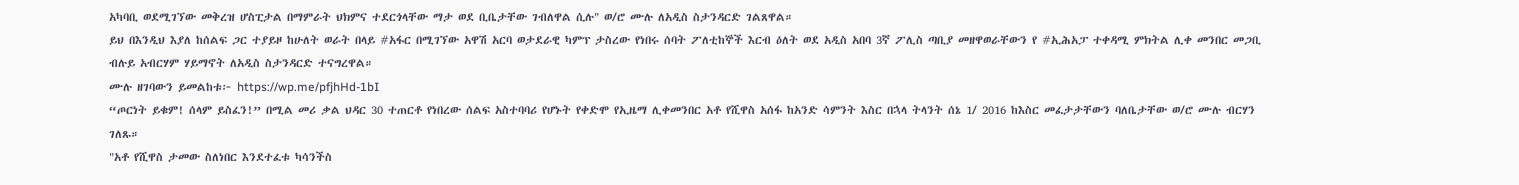አካባቢ ወደሚገኘው መቅረዝ ሆስፒታል በማምራት ህክምና ተደርጎላቸው ማታ ወደ ቢቤታቸው ገብለዋል ሲሉ" ወ/ሮ ሙሉ ለአዲስ ስታንዳርድ ገልጸዋል።
ይህ በእንዲህ እያለ ከሰልፍ ጋር ተያይዞ ከሁለት ወራት በላይ #አፋር በሚገኘው አዋሽ አርባ ወታደራዊ ካምፕ ታስረው የነበሩ ሰባት ፖለቲከኞች እርብ ዕለት ወደ አዲስ አበባ 3ኛ ፖሊስ ጣቢያ መዘዋወራቸውን የ #ኢሕአፓ ተቀዳሚ ምክትል ሊቀ መንበር መጋቢ ብሉይ አብርሃም ሃይማኖት ለአዲስ ስታንዳርድ ተናግረዋል።
ሙሉ ዘገባውን ይመልከቱ፦ https://wp.me/pfjhHd-1bI
“ጦርነት ይቁም! ሰላም ይስፈን!” በሚል መሪ ቃል ህዳር 30 ተጠርቶ የነበረው ሰልፍ አስተባባሪ የሆኑት የቀድሞ የኢዜማ ሊቀመንበር አቶ የሺዋስ አሰፋ ከአንድ ሳምንት እስር በኋላ ትላንት ሰኔ 1/ 2016 ከእስር መፈታታቸውን ባለቤታቸው ወ/ሮ ሙሉ ብርሃን ገለጹ።
"አቶ የሺዋስ ታመው ስለነበር እንደተፈቱ ካሳንችስ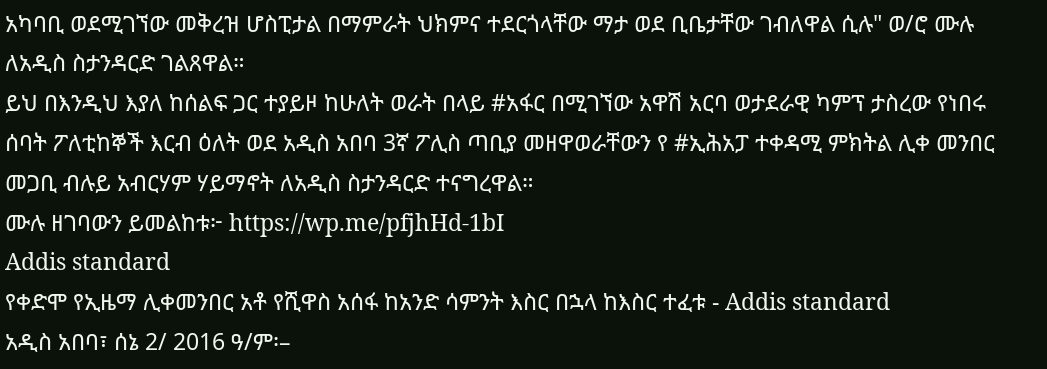አካባቢ ወደሚገኘው መቅረዝ ሆስፒታል በማምራት ህክምና ተደርጎላቸው ማታ ወደ ቢቤታቸው ገብለዋል ሲሉ" ወ/ሮ ሙሉ ለአዲስ ስታንዳርድ ገልጸዋል።
ይህ በእንዲህ እያለ ከሰልፍ ጋር ተያይዞ ከሁለት ወራት በላይ #አፋር በሚገኘው አዋሽ አርባ ወታደራዊ ካምፕ ታስረው የነበሩ ሰባት ፖለቲከኞች እርብ ዕለት ወደ አዲስ አበባ 3ኛ ፖሊስ ጣቢያ መዘዋወራቸውን የ #ኢሕአፓ ተቀዳሚ ምክትል ሊቀ መንበር መጋቢ ብሉይ አብርሃም ሃይማኖት ለአዲስ ስታንዳርድ ተናግረዋል።
ሙሉ ዘገባውን ይመልከቱ፦ https://wp.me/pfjhHd-1bI
Addis standard
የቀድሞ የኢዜማ ሊቀመንበር አቶ የሺዋስ አሰፋ ከአንድ ሳምንት እስር በኋላ ከእስር ተፈቱ - Addis standard
አዲስ አበባ፣ ሰኔ 2/ 2016 ዓ/ም፡–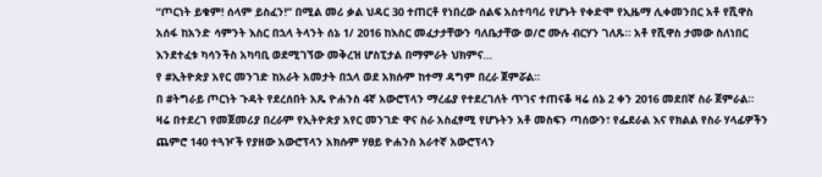“ጦርነት ይቁም! ሰላም ይስፈን!” በሚል መሪ ቃል ህዳር 30 ተጠርቶ የነበረው ሰልፍ አስተባባሪ የሆኑት የቀድሞ የኢዜማ ሊቀመንበር አቶ የሺዋስ አሰፋ ከአንድ ሳምንት እስር በኋላ ትላንት ሰኔ 1/ 2016 ከእስር መፈታታቸውን ባለቤታቸው ወ/ሮ ሙሉ ብርሃን ገለጹ። አቶ የሺዋስ ታመው ስለነበር እንደተፈቱ ካሳንችስ አካባቢ ወደሚገኘው መቅረዝ ሆስፒታል በማምራት ህክምና…
የ #ኢትዮጵያ አየር መንገድ ከአራት አመታት በኋላ ወደ አክሱም ከተማ ዳግም በረራ ጀምሯል።
በ #ትግራይ ጦርነት ጉዳት የደረሰበት አጼ ዮሐንስ 4ኛ አውሮፕላን ማረፊያ የተደረገለት ጥገና ተጠናቆ ዛሬ ሰኔ 2 ቀን 2016 መደበኛ ስራ ጀምራል።
ዛሬ በተደረገ የመጀመሪያ በረራም የኢትዮጵያ አየር መንገድ ዋና ስራ አስፈፃሚ የሆኑትን አቶ መስፍን ጣሰውን፣ የፌደራል እና የክልል የስራ ሃላፊዎችን ጨምሮ 140 ተጓዦች የያዘው አውሮፕላን አክሱም ሃፀይ ዮሐንስ አራተኛ አውሮፕላን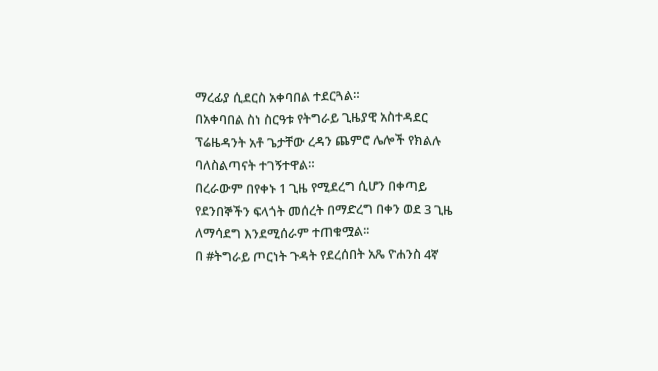ማረፊያ ሲደርስ አቀባበል ተደርጓል።
በአቀባበል ስነ ስርዓቱ የትግራይ ጊዜያዊ አስተዳደር ፕሬዜዳንት አቶ ጌታቸው ረዳን ጨምሮ ሌሎች የክልሉ ባለስልጣናት ተገኝተዋል።
በረራውም በየቀኑ 1 ጊዜ የሚደረግ ሲሆን በቀጣይ የደንበኞችን ፍላጎት መሰረት በማድረግ በቀን ወደ 3 ጊዜ ለማሳደግ እንደሚሰራም ተጠቁሟል፡፡
በ #ትግራይ ጦርነት ጉዳት የደረሰበት አጼ ዮሐንስ 4ኛ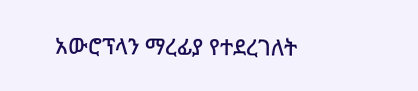አውሮፕላን ማረፊያ የተደረገለት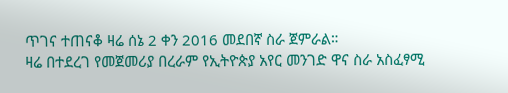ጥገና ተጠናቆ ዛሬ ሰኔ 2 ቀን 2016 መደበኛ ስራ ጀምራል።
ዛሬ በተደረገ የመጀመሪያ በረራም የኢትዮጵያ አየር መንገድ ዋና ስራ አስፈፃሚ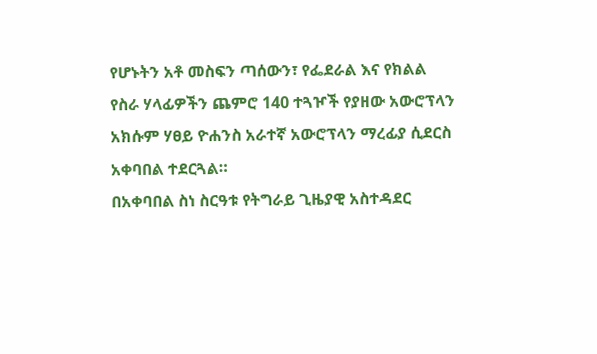የሆኑትን አቶ መስፍን ጣሰውን፣ የፌደራል እና የክልል የስራ ሃላፊዎችን ጨምሮ 140 ተጓዦች የያዘው አውሮፕላን አክሱም ሃፀይ ዮሐንስ አራተኛ አውሮፕላን ማረፊያ ሲደርስ አቀባበል ተደርጓል።
በአቀባበል ስነ ስርዓቱ የትግራይ ጊዜያዊ አስተዳደር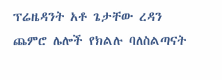ፕሬዜዳንት አቶ ጌታቸው ረዳን ጨምሮ ሌሎች የክልሉ ባለስልጣናት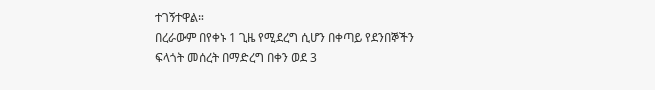ተገኝተዋል።
በረራውም በየቀኑ 1 ጊዜ የሚደረግ ሲሆን በቀጣይ የደንበኞችን ፍላጎት መሰረት በማድረግ በቀን ወደ 3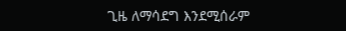ጊዜ ለማሳደግ እንደሚሰራም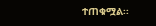ተጠቁሟል፡፡